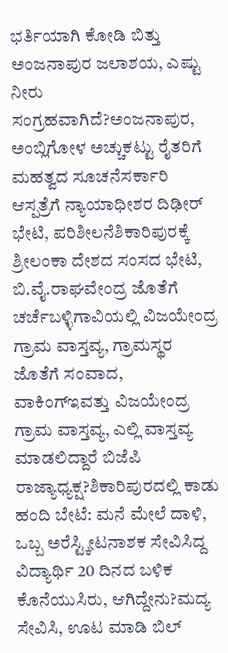ಭರ್ತಿಯಾಗಿ ಕೋಡಿ ಬಿತ್ತು ಅಂಜನಾಪುರ ಜಲಾಶಯ, ಎಷ್ಟು ನೀರು ಸಂಗ್ರಹವಾಗಿದೆ?ಅಂಜನಾಪುರ, ಅಂಬ್ಲಿಗೋಳ ಅಚ್ಚುಕಟ್ಟು ರೈತರಿಗೆ ಮಹತ್ವದ ಸೂಚನೆಸರ್ಕಾರಿ ಆಸ್ಪತ್ರೆಗೆ ನ್ಯಾಯಾಧೀಶರ ದಿಢೀರ್ ಭೇಟಿ, ಪರಿಶೀಲನೆಶಿಕಾರಿಪುರಕ್ಕೆ ಶ್ರೀಲಂಕಾ ದೇಶದ ಸಂಸದ ಭೇಟಿ, ಬಿ.ವೈ.ರಾಘವೇಂದ್ರ ಜೊತೆಗೆ ಚರ್ಚೆಬಳ್ಳಿಗಾವಿಯಲ್ಲಿ ವಿಜಯೇಂದ್ರ ಗ್ರಾಮ ವಾಸ್ತವ್ಯ, ಗ್ರಾಮಸ್ಥರ ಜೊತೆಗೆ ಸಂವಾದ, ವಾಕಿಂಗ್ಇವತ್ತು ವಿಜಯೇಂದ್ರ ಗ್ರಾಮ ವಾಸ್ತವ್ಯ, ಎಲ್ಲಿ ವಾಸ್ತವ್ಯ ಮಾಡಲಿದ್ದಾರೆ ಬಿಜೆಪಿ ರಾಜ್ಯಾಧ್ಯಕ್ಷ?ಶಿಕಾರಿಪುರದಲ್ಲಿ ಕಾಡು ಹಂದಿ ಬೇಟೆ: ಮನೆ ಮೇಲೆ ದಾಳಿ, ಒಬ್ಬ ಅರೆಸ್ಟ್ಕೀಟನಾಶಕ ಸೇವಿಸಿದ್ದ ವಿದ್ಯಾರ್ಥಿ 20 ದಿನದ ಬಳಿಕ ಕೊನೆಯುಸಿರು, ಆಗಿದ್ದೇನು?ಮದ್ಯ ಸೇವಿಸಿ, ಊಟ ಮಾಡಿ ಬಿಲ್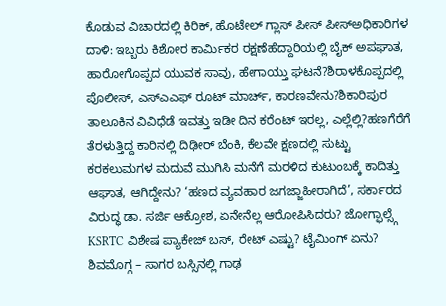ಕೊಡುವ ವಿಚಾರದಲ್ಲಿ ಕಿರಿಕ್, ಹೊಟೇಲ್ ಗ್ಲಾಸ್ ಪೀಸ್ ಪೀಸ್ಅಧಿಕಾರಿಗಳ ದಾಳಿ: ಇಬ್ಬರು ಕಿಶೋರ ಕಾರ್ಮಿಕರ ರಕ್ಷಣೆಹೆದ್ದಾರಿಯಲ್ಲಿ ಬೈಕ್ ಅಪಘಾತ, ಹಾರೋಗೊಪ್ಪದ ಯುವಕ ಸಾವು, ಹೇಗಾಯ್ತು ಘಟನೆ?ಶಿರಾಳಕೊಪ್ಪದಲ್ಲಿ ಪೊಲೀಸ್, ಎಸ್ಎಎಫ್ ರೂಟ್ ಮಾರ್ಚ್, ಕಾರಣವೇನು?ಶಿಕಾರಿಪುರ ತಾಲೂಕಿನ ವಿವಿಧೆಡೆ ಇವತ್ತು ಇಡೀ ದಿನ ಕರೆಂಟ್ ಇರಲ್ಲ, ಎಲ್ಲೆಲ್ಲಿ?ಹಣಗೆರೆಗೆ ತೆರಳುತ್ತಿದ್ದ ಕಾರಿನಲ್ಲಿ ದಿಢೀರ್ ಬೆಂಕಿ, ಕೆಲವೇ ಕ್ಷಣದಲ್ಲಿ ಸುಟ್ಟು ಕರಕಲುಮಗಳ ಮದುವೆ ಮುಗಿಸಿ ಮನೆಗೆ ಮರಳಿದ ಕುಟುಂಬಕ್ಕೆ ಕಾದಿತ್ತು ಆಘಾತ, ಆಗಿದ್ದೇನು? ‘ಹಣದ ವ್ಯವಹಾರ ಜಗಜ್ಜಾಹೀರಾಗಿದೆ’, ಸರ್ಕಾರದ ವಿರುದ್ಧ ಡಾ. ಸರ್ಜಿ ಆಕ್ರೋಶ, ಏನೇನೆಲ್ಲ ಆರೋಪಿಸಿದರು? ಜೋಗ್ಫಾಲ್ಸ್ಗೆ KSRTC ವಿಶೇಷ ಪ್ಯಾಕೇಜ್ ಬಸ್, ರೇಟ್ ಎಷ್ಟು? ಟೈಮಿಂಗ್ ಏನು? ಶಿವಮೊಗ್ಗ – ಸಾಗರ ಬಸ್ಸಿನಲ್ಲಿ ಗಾಢ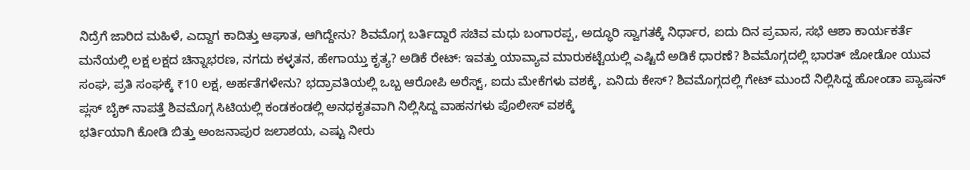ನಿದ್ರೆಗೆ ಜಾರಿದ ಮಹಿಳೆ, ಎದ್ದಾಗ ಕಾದಿತ್ತು ಆಘಾತ, ಆಗಿದ್ದೇನು? ಶಿವಮೊಗ್ಗ ಬರ್ತಿದ್ದಾರೆ ಸಚಿವ ಮಧು ಬಂಗಾರಪ್ಪ, ಅದ್ಧೂರಿ ಸ್ವಾಗತಕ್ಕೆ ನಿರ್ಧಾರ, ಐದು ದಿನ ಪ್ರವಾಸ, ಸಭೆ ಆಶಾ ಕಾರ್ಯಕರ್ತೆ ಮನೆಯಲ್ಲಿ ಲಕ್ಷ ಲಕ್ಷದ ಚಿನ್ನಾಭರಣ, ನಗದು ಕಳ್ಳತನ, ಹೇಗಾಯ್ತು ಕೃತ್ಯ? ಅಡಿಕೆ ರೇಟ್: ಇವತ್ತು ಯಾವ್ಯಾವ ಮಾರುಕಟ್ಟೆಯಲ್ಲಿ ಎಷ್ಟಿದೆ ಅಡಿಕೆ ಧಾರಣೆ? ಶಿವಮೊಗ್ಗದಲ್ಲಿ ಭಾರತ್ ಜೋಡೋ ಯುವ ಸಂಘ, ಪ್ರತಿ ಸಂಘಕ್ಕೆ ₹10 ಲಕ್ಷ, ಅರ್ಹತೆಗಳೇನು? ಭದ್ರಾವತಿಯಲ್ಲಿ ಒಬ್ಬ ಆರೋಪಿ ಅರೆಸ್ಟ್, ಐದು ಮೇಕೆಗಳು ವಶಕ್ಕೆ, ಏನಿದು ಕೇಸ್? ಶಿವಮೊಗ್ಗದಲ್ಲಿ ಗೇಟ್ ಮುಂದೆ ನಿಲ್ಲಿಸಿದ್ದ ಹೋಂಡಾ ಪ್ಯಾಷನ್ ಪ್ಲಸ್ ಬೈಕ್ ನಾಪತ್ತೆ ಶಿವಮೊಗ್ಗ ಸಿಟಿಯಲ್ಲಿ ಕಂಡಕಂಡಲ್ಲಿ ಅನಧಕೃತವಾಗಿ ನಿಲ್ಲಿಸಿದ್ದ ವಾಹನಗಳು ಪೊಲೀಸ್ ವಶಕ್ಕೆ
ಭರ್ತಿಯಾಗಿ ಕೋಡಿ ಬಿತ್ತು ಅಂಜನಾಪುರ ಜಲಾಶಯ, ಎಷ್ಟು ನೀರು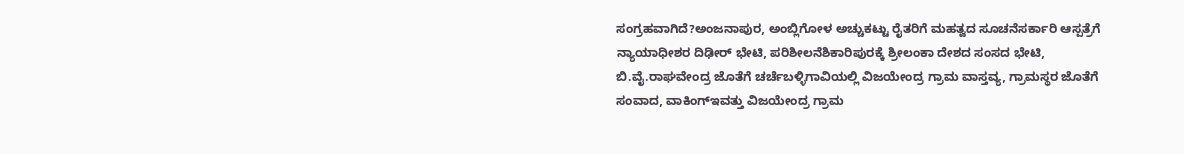ಸಂಗ್ರಹವಾಗಿದೆ?ಅಂಜನಾಪುರ, ಅಂಬ್ಲಿಗೋಳ ಅಚ್ಚುಕಟ್ಟು ರೈತರಿಗೆ ಮಹತ್ವದ ಸೂಚನೆಸರ್ಕಾರಿ ಆಸ್ಪತ್ರೆಗೆ ನ್ಯಾಯಾಧೀಶರ ದಿಢೀರ್ ಭೇಟಿ, ಪರಿಶೀಲನೆಶಿಕಾರಿಪುರಕ್ಕೆ ಶ್ರೀಲಂಕಾ ದೇಶದ ಸಂಸದ ಭೇಟಿ, ಬಿ.ವೈ.ರಾಘವೇಂದ್ರ ಜೊತೆಗೆ ಚರ್ಚೆಬಳ್ಳಿಗಾವಿಯಲ್ಲಿ ವಿಜಯೇಂದ್ರ ಗ್ರಾಮ ವಾಸ್ತವ್ಯ, ಗ್ರಾಮಸ್ಥರ ಜೊತೆಗೆ ಸಂವಾದ, ವಾಕಿಂಗ್ಇವತ್ತು ವಿಜಯೇಂದ್ರ ಗ್ರಾಮ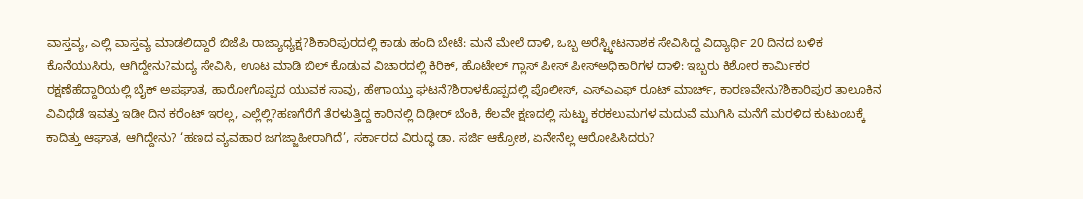ವಾಸ್ತವ್ಯ, ಎಲ್ಲಿ ವಾಸ್ತವ್ಯ ಮಾಡಲಿದ್ದಾರೆ ಬಿಜೆಪಿ ರಾಜ್ಯಾಧ್ಯಕ್ಷ?ಶಿಕಾರಿಪುರದಲ್ಲಿ ಕಾಡು ಹಂದಿ ಬೇಟೆ: ಮನೆ ಮೇಲೆ ದಾಳಿ, ಒಬ್ಬ ಅರೆಸ್ಟ್ಕೀಟನಾಶಕ ಸೇವಿಸಿದ್ದ ವಿದ್ಯಾರ್ಥಿ 20 ದಿನದ ಬಳಿಕ ಕೊನೆಯುಸಿರು, ಆಗಿದ್ದೇನು?ಮದ್ಯ ಸೇವಿಸಿ, ಊಟ ಮಾಡಿ ಬಿಲ್ ಕೊಡುವ ವಿಚಾರದಲ್ಲಿ ಕಿರಿಕ್, ಹೊಟೇಲ್ ಗ್ಲಾಸ್ ಪೀಸ್ ಪೀಸ್ಅಧಿಕಾರಿಗಳ ದಾಳಿ: ಇಬ್ಬರು ಕಿಶೋರ ಕಾರ್ಮಿಕರ ರಕ್ಷಣೆಹೆದ್ದಾರಿಯಲ್ಲಿ ಬೈಕ್ ಅಪಘಾತ, ಹಾರೋಗೊಪ್ಪದ ಯುವಕ ಸಾವು, ಹೇಗಾಯ್ತು ಘಟನೆ?ಶಿರಾಳಕೊಪ್ಪದಲ್ಲಿ ಪೊಲೀಸ್, ಎಸ್ಎಎಫ್ ರೂಟ್ ಮಾರ್ಚ್, ಕಾರಣವೇನು?ಶಿಕಾರಿಪುರ ತಾಲೂಕಿನ ವಿವಿಧೆಡೆ ಇವತ್ತು ಇಡೀ ದಿನ ಕರೆಂಟ್ ಇರಲ್ಲ, ಎಲ್ಲೆಲ್ಲಿ?ಹಣಗೆರೆಗೆ ತೆರಳುತ್ತಿದ್ದ ಕಾರಿನಲ್ಲಿ ದಿಢೀರ್ ಬೆಂಕಿ, ಕೆಲವೇ ಕ್ಷಣದಲ್ಲಿ ಸುಟ್ಟು ಕರಕಲುಮಗಳ ಮದುವೆ ಮುಗಿಸಿ ಮನೆಗೆ ಮರಳಿದ ಕುಟುಂಬಕ್ಕೆ ಕಾದಿತ್ತು ಆಘಾತ, ಆಗಿದ್ದೇನು? ‘ಹಣದ ವ್ಯವಹಾರ ಜಗಜ್ಜಾಹೀರಾಗಿದೆ’, ಸರ್ಕಾರದ ವಿರುದ್ಧ ಡಾ. ಸರ್ಜಿ ಆಕ್ರೋಶ, ಏನೇನೆಲ್ಲ ಆರೋಪಿಸಿದರು?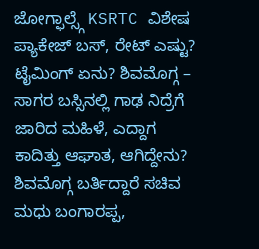ಜೋಗ್ಫಾಲ್ಸ್ಗೆ KSRTC ವಿಶೇಷ ಪ್ಯಾಕೇಜ್ ಬಸ್, ರೇಟ್ ಎಷ್ಟು? ಟೈಮಿಂಗ್ ಏನು? ಶಿವಮೊಗ್ಗ – ಸಾಗರ ಬಸ್ಸಿನಲ್ಲಿ ಗಾಢ ನಿದ್ರೆಗೆ ಜಾರಿದ ಮಹಿಳೆ, ಎದ್ದಾಗ ಕಾದಿತ್ತು ಆಘಾತ, ಆಗಿದ್ದೇನು? ಶಿವಮೊಗ್ಗ ಬರ್ತಿದ್ದಾರೆ ಸಚಿವ ಮಧು ಬಂಗಾರಪ್ಪ,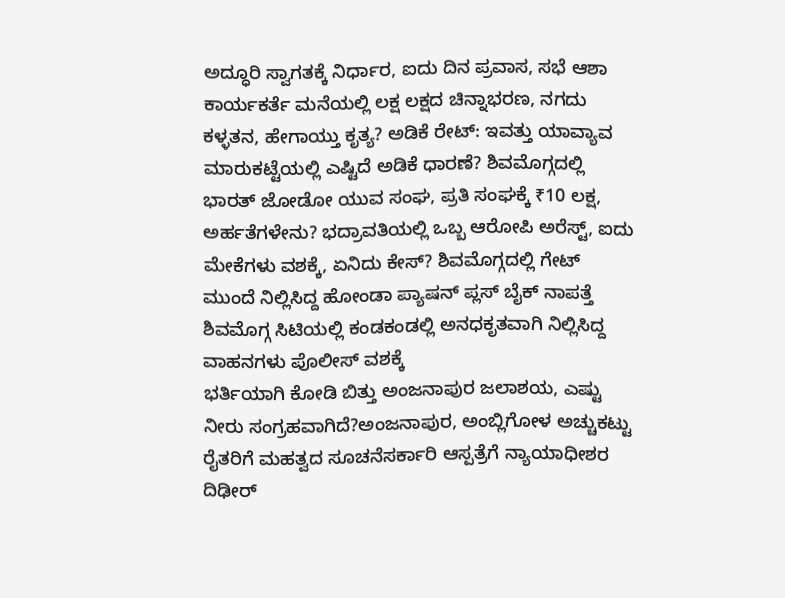ಅದ್ಧೂರಿ ಸ್ವಾಗತಕ್ಕೆ ನಿರ್ಧಾರ, ಐದು ದಿನ ಪ್ರವಾಸ, ಸಭೆ ಆಶಾ ಕಾರ್ಯಕರ್ತೆ ಮನೆಯಲ್ಲಿ ಲಕ್ಷ ಲಕ್ಷದ ಚಿನ್ನಾಭರಣ, ನಗದು ಕಳ್ಳತನ, ಹೇಗಾಯ್ತು ಕೃತ್ಯ? ಅಡಿಕೆ ರೇಟ್: ಇವತ್ತು ಯಾವ್ಯಾವ ಮಾರುಕಟ್ಟೆಯಲ್ಲಿ ಎಷ್ಟಿದೆ ಅಡಿಕೆ ಧಾರಣೆ? ಶಿವಮೊಗ್ಗದಲ್ಲಿ ಭಾರತ್ ಜೋಡೋ ಯುವ ಸಂಘ, ಪ್ರತಿ ಸಂಘಕ್ಕೆ ₹10 ಲಕ್ಷ, ಅರ್ಹತೆಗಳೇನು? ಭದ್ರಾವತಿಯಲ್ಲಿ ಒಬ್ಬ ಆರೋಪಿ ಅರೆಸ್ಟ್, ಐದು ಮೇಕೆಗಳು ವಶಕ್ಕೆ, ಏನಿದು ಕೇಸ್? ಶಿವಮೊಗ್ಗದಲ್ಲಿ ಗೇಟ್ ಮುಂದೆ ನಿಲ್ಲಿಸಿದ್ದ ಹೋಂಡಾ ಪ್ಯಾಷನ್ ಪ್ಲಸ್ ಬೈಕ್ ನಾಪತ್ತೆ ಶಿವಮೊಗ್ಗ ಸಿಟಿಯಲ್ಲಿ ಕಂಡಕಂಡಲ್ಲಿ ಅನಧಕೃತವಾಗಿ ನಿಲ್ಲಿಸಿದ್ದ ವಾಹನಗಳು ಪೊಲೀಸ್ ವಶಕ್ಕೆ
ಭರ್ತಿಯಾಗಿ ಕೋಡಿ ಬಿತ್ತು ಅಂಜನಾಪುರ ಜಲಾಶಯ, ಎಷ್ಟು ನೀರು ಸಂಗ್ರಹವಾಗಿದೆ?ಅಂಜನಾಪುರ, ಅಂಬ್ಲಿಗೋಳ ಅಚ್ಚುಕಟ್ಟು ರೈತರಿಗೆ ಮಹತ್ವದ ಸೂಚನೆಸರ್ಕಾರಿ ಆಸ್ಪತ್ರೆಗೆ ನ್ಯಾಯಾಧೀಶರ ದಿಢೀರ್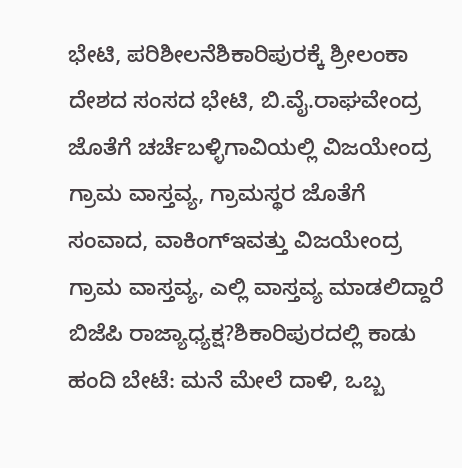ಭೇಟಿ, ಪರಿಶೀಲನೆಶಿಕಾರಿಪುರಕ್ಕೆ ಶ್ರೀಲಂಕಾ ದೇಶದ ಸಂಸದ ಭೇಟಿ, ಬಿ.ವೈ.ರಾಘವೇಂದ್ರ ಜೊತೆಗೆ ಚರ್ಚೆಬಳ್ಳಿಗಾವಿಯಲ್ಲಿ ವಿಜಯೇಂದ್ರ ಗ್ರಾಮ ವಾಸ್ತವ್ಯ, ಗ್ರಾಮಸ್ಥರ ಜೊತೆಗೆ ಸಂವಾದ, ವಾಕಿಂಗ್ಇವತ್ತು ವಿಜಯೇಂದ್ರ ಗ್ರಾಮ ವಾಸ್ತವ್ಯ, ಎಲ್ಲಿ ವಾಸ್ತವ್ಯ ಮಾಡಲಿದ್ದಾರೆ ಬಿಜೆಪಿ ರಾಜ್ಯಾಧ್ಯಕ್ಷ?ಶಿಕಾರಿಪುರದಲ್ಲಿ ಕಾಡು ಹಂದಿ ಬೇಟೆ: ಮನೆ ಮೇಲೆ ದಾಳಿ, ಒಬ್ಬ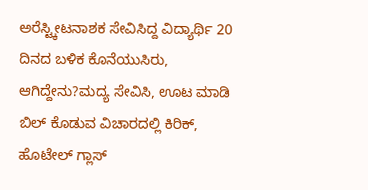ಅರೆಸ್ಟ್ಕೀಟನಾಶಕ ಸೇವಿಸಿದ್ದ ವಿದ್ಯಾರ್ಥಿ 20 ದಿನದ ಬಳಿಕ ಕೊನೆಯುಸಿರು, ಆಗಿದ್ದೇನು?ಮದ್ಯ ಸೇವಿಸಿ, ಊಟ ಮಾಡಿ ಬಿಲ್ ಕೊಡುವ ವಿಚಾರದಲ್ಲಿ ಕಿರಿಕ್, ಹೊಟೇಲ್ ಗ್ಲಾಸ್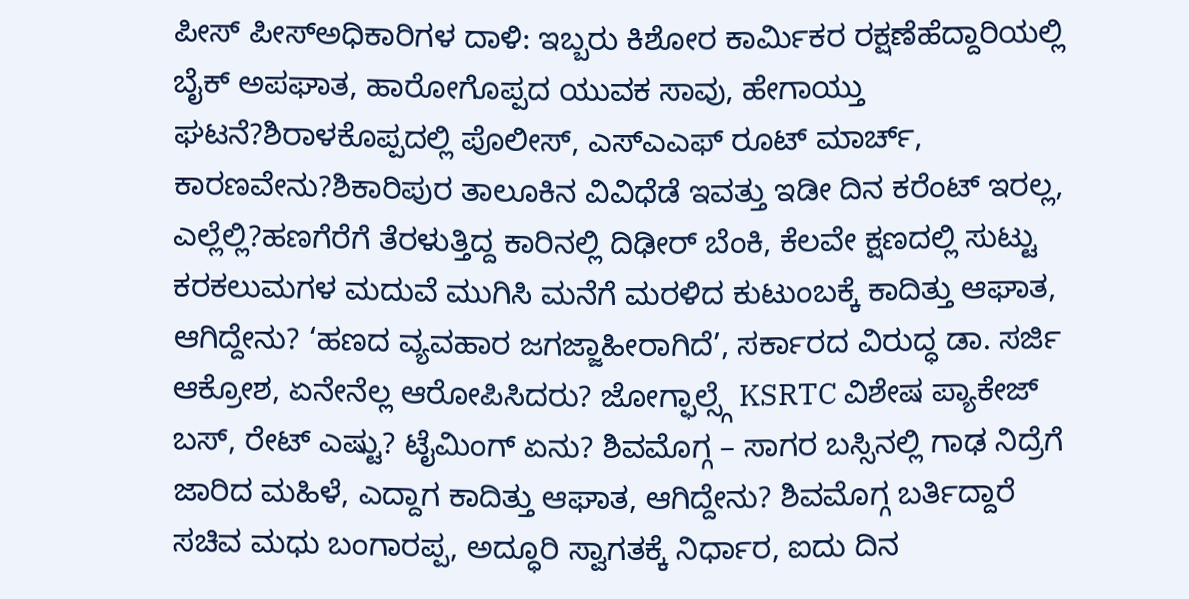ಪೀಸ್ ಪೀಸ್ಅಧಿಕಾರಿಗಳ ದಾಳಿ: ಇಬ್ಬರು ಕಿಶೋರ ಕಾರ್ಮಿಕರ ರಕ್ಷಣೆಹೆದ್ದಾರಿಯಲ್ಲಿ ಬೈಕ್ ಅಪಘಾತ, ಹಾರೋಗೊಪ್ಪದ ಯುವಕ ಸಾವು, ಹೇಗಾಯ್ತು ಘಟನೆ?ಶಿರಾಳಕೊಪ್ಪದಲ್ಲಿ ಪೊಲೀಸ್, ಎಸ್ಎಎಫ್ ರೂಟ್ ಮಾರ್ಚ್, ಕಾರಣವೇನು?ಶಿಕಾರಿಪುರ ತಾಲೂಕಿನ ವಿವಿಧೆಡೆ ಇವತ್ತು ಇಡೀ ದಿನ ಕರೆಂಟ್ ಇರಲ್ಲ, ಎಲ್ಲೆಲ್ಲಿ?ಹಣಗೆರೆಗೆ ತೆರಳುತ್ತಿದ್ದ ಕಾರಿನಲ್ಲಿ ದಿಢೀರ್ ಬೆಂಕಿ, ಕೆಲವೇ ಕ್ಷಣದಲ್ಲಿ ಸುಟ್ಟು ಕರಕಲುಮಗಳ ಮದುವೆ ಮುಗಿಸಿ ಮನೆಗೆ ಮರಳಿದ ಕುಟುಂಬಕ್ಕೆ ಕಾದಿತ್ತು ಆಘಾತ, ಆಗಿದ್ದೇನು? ‘ಹಣದ ವ್ಯವಹಾರ ಜಗಜ್ಜಾಹೀರಾಗಿದೆ’, ಸರ್ಕಾರದ ವಿರುದ್ಧ ಡಾ. ಸರ್ಜಿ ಆಕ್ರೋಶ, ಏನೇನೆಲ್ಲ ಆರೋಪಿಸಿದರು? ಜೋಗ್ಫಾಲ್ಸ್ಗೆ KSRTC ವಿಶೇಷ ಪ್ಯಾಕೇಜ್ ಬಸ್, ರೇಟ್ ಎಷ್ಟು? ಟೈಮಿಂಗ್ ಏನು? ಶಿವಮೊಗ್ಗ – ಸಾಗರ ಬಸ್ಸಿನಲ್ಲಿ ಗಾಢ ನಿದ್ರೆಗೆ ಜಾರಿದ ಮಹಿಳೆ, ಎದ್ದಾಗ ಕಾದಿತ್ತು ಆಘಾತ, ಆಗಿದ್ದೇನು? ಶಿವಮೊಗ್ಗ ಬರ್ತಿದ್ದಾರೆ ಸಚಿವ ಮಧು ಬಂಗಾರಪ್ಪ, ಅದ್ಧೂರಿ ಸ್ವಾಗತಕ್ಕೆ ನಿರ್ಧಾರ, ಐದು ದಿನ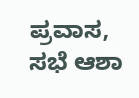ಪ್ರವಾಸ, ಸಭೆ ಆಶಾ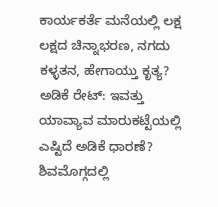ಕಾರ್ಯಕರ್ತೆ ಮನೆಯಲ್ಲಿ ಲಕ್ಷ ಲಕ್ಷದ ಚಿನ್ನಾಭರಣ, ನಗದು ಕಳ್ಳತನ, ಹೇಗಾಯ್ತು ಕೃತ್ಯ? ಅಡಿಕೆ ರೇಟ್: ಇವತ್ತು ಯಾವ್ಯಾವ ಮಾರುಕಟ್ಟೆಯಲ್ಲಿ ಎಷ್ಟಿದೆ ಅಡಿಕೆ ಧಾರಣೆ? ಶಿವಮೊಗ್ಗದಲ್ಲಿ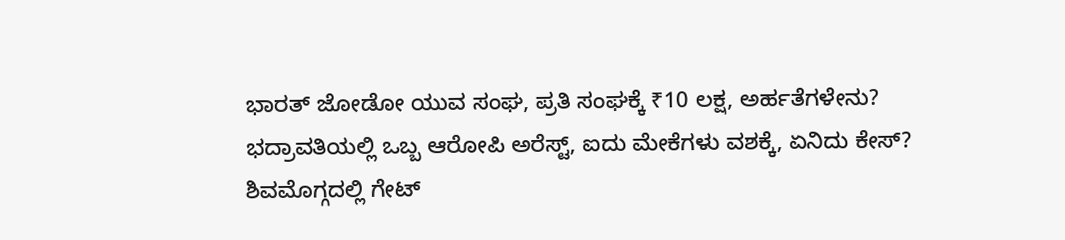ಭಾರತ್ ಜೋಡೋ ಯುವ ಸಂಘ, ಪ್ರತಿ ಸಂಘಕ್ಕೆ ₹10 ಲಕ್ಷ, ಅರ್ಹತೆಗಳೇನು? ಭದ್ರಾವತಿಯಲ್ಲಿ ಒಬ್ಬ ಆರೋಪಿ ಅರೆಸ್ಟ್, ಐದು ಮೇಕೆಗಳು ವಶಕ್ಕೆ, ಏನಿದು ಕೇಸ್? ಶಿವಮೊಗ್ಗದಲ್ಲಿ ಗೇಟ್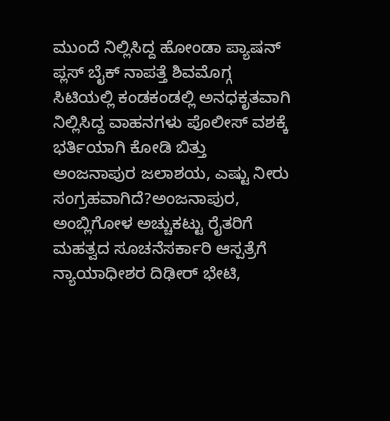ಮುಂದೆ ನಿಲ್ಲಿಸಿದ್ದ ಹೋಂಡಾ ಪ್ಯಾಷನ್ ಪ್ಲಸ್ ಬೈಕ್ ನಾಪತ್ತೆ ಶಿವಮೊಗ್ಗ ಸಿಟಿಯಲ್ಲಿ ಕಂಡಕಂಡಲ್ಲಿ ಅನಧಕೃತವಾಗಿ ನಿಲ್ಲಿಸಿದ್ದ ವಾಹನಗಳು ಪೊಲೀಸ್ ವಶಕ್ಕೆ
ಭರ್ತಿಯಾಗಿ ಕೋಡಿ ಬಿತ್ತು ಅಂಜನಾಪುರ ಜಲಾಶಯ, ಎಷ್ಟು ನೀರು ಸಂಗ್ರಹವಾಗಿದೆ?ಅಂಜನಾಪುರ, ಅಂಬ್ಲಿಗೋಳ ಅಚ್ಚುಕಟ್ಟು ರೈತರಿಗೆ ಮಹತ್ವದ ಸೂಚನೆಸರ್ಕಾರಿ ಆಸ್ಪತ್ರೆಗೆ ನ್ಯಾಯಾಧೀಶರ ದಿಢೀರ್ ಭೇಟಿ,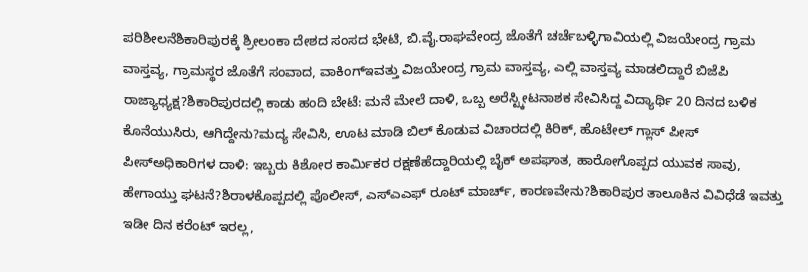ಪರಿಶೀಲನೆಶಿಕಾರಿಪುರಕ್ಕೆ ಶ್ರೀಲಂಕಾ ದೇಶದ ಸಂಸದ ಭೇಟಿ, ಬಿ.ವೈ.ರಾಘವೇಂದ್ರ ಜೊತೆಗೆ ಚರ್ಚೆಬಳ್ಳಿಗಾವಿಯಲ್ಲಿ ವಿಜಯೇಂದ್ರ ಗ್ರಾಮ ವಾಸ್ತವ್ಯ, ಗ್ರಾಮಸ್ಥರ ಜೊತೆಗೆ ಸಂವಾದ, ವಾಕಿಂಗ್ಇವತ್ತು ವಿಜಯೇಂದ್ರ ಗ್ರಾಮ ವಾಸ್ತವ್ಯ, ಎಲ್ಲಿ ವಾಸ್ತವ್ಯ ಮಾಡಲಿದ್ದಾರೆ ಬಿಜೆಪಿ ರಾಜ್ಯಾಧ್ಯಕ್ಷ?ಶಿಕಾರಿಪುರದಲ್ಲಿ ಕಾಡು ಹಂದಿ ಬೇಟೆ: ಮನೆ ಮೇಲೆ ದಾಳಿ, ಒಬ್ಬ ಅರೆಸ್ಟ್ಕೀಟನಾಶಕ ಸೇವಿಸಿದ್ದ ವಿದ್ಯಾರ್ಥಿ 20 ದಿನದ ಬಳಿಕ ಕೊನೆಯುಸಿರು, ಆಗಿದ್ದೇನು?ಮದ್ಯ ಸೇವಿಸಿ, ಊಟ ಮಾಡಿ ಬಿಲ್ ಕೊಡುವ ವಿಚಾರದಲ್ಲಿ ಕಿರಿಕ್, ಹೊಟೇಲ್ ಗ್ಲಾಸ್ ಪೀಸ್ ಪೀಸ್ಅಧಿಕಾರಿಗಳ ದಾಳಿ: ಇಬ್ಬರು ಕಿಶೋರ ಕಾರ್ಮಿಕರ ರಕ್ಷಣೆಹೆದ್ದಾರಿಯಲ್ಲಿ ಬೈಕ್ ಅಪಘಾತ, ಹಾರೋಗೊಪ್ಪದ ಯುವಕ ಸಾವು, ಹೇಗಾಯ್ತು ಘಟನೆ?ಶಿರಾಳಕೊಪ್ಪದಲ್ಲಿ ಪೊಲೀಸ್, ಎಸ್ಎಎಫ್ ರೂಟ್ ಮಾರ್ಚ್, ಕಾರಣವೇನು?ಶಿಕಾರಿಪುರ ತಾಲೂಕಿನ ವಿವಿಧೆಡೆ ಇವತ್ತು ಇಡೀ ದಿನ ಕರೆಂಟ್ ಇರಲ್ಲ,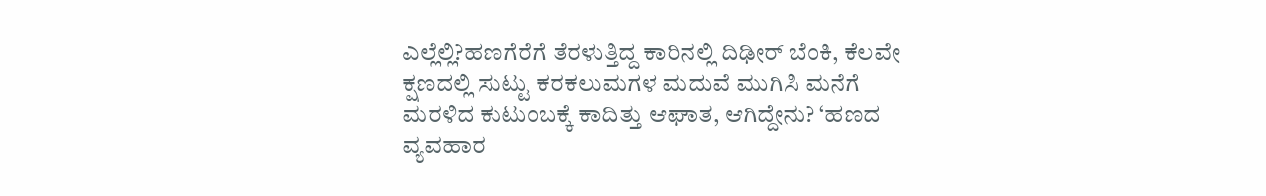ಎಲ್ಲೆಲ್ಲಿ?ಹಣಗೆರೆಗೆ ತೆರಳುತ್ತಿದ್ದ ಕಾರಿನಲ್ಲಿ ದಿಢೀರ್ ಬೆಂಕಿ, ಕೆಲವೇ ಕ್ಷಣದಲ್ಲಿ ಸುಟ್ಟು ಕರಕಲುಮಗಳ ಮದುವೆ ಮುಗಿಸಿ ಮನೆಗೆ ಮರಳಿದ ಕುಟುಂಬಕ್ಕೆ ಕಾದಿತ್ತು ಆಘಾತ, ಆಗಿದ್ದೇನು? ‘ಹಣದ ವ್ಯವಹಾರ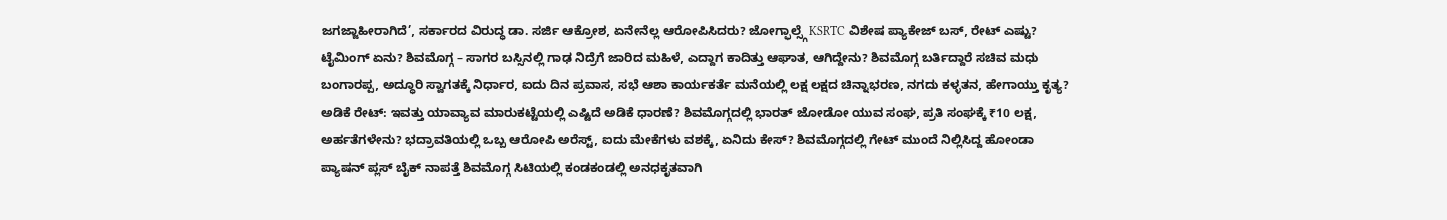ಜಗಜ್ಜಾಹೀರಾಗಿದೆ’, ಸರ್ಕಾರದ ವಿರುದ್ಧ ಡಾ. ಸರ್ಜಿ ಆಕ್ರೋಶ, ಏನೇನೆಲ್ಲ ಆರೋಪಿಸಿದರು? ಜೋಗ್ಫಾಲ್ಸ್ಗೆ KSRTC ವಿಶೇಷ ಪ್ಯಾಕೇಜ್ ಬಸ್, ರೇಟ್ ಎಷ್ಟು? ಟೈಮಿಂಗ್ ಏನು? ಶಿವಮೊಗ್ಗ – ಸಾಗರ ಬಸ್ಸಿನಲ್ಲಿ ಗಾಢ ನಿದ್ರೆಗೆ ಜಾರಿದ ಮಹಿಳೆ, ಎದ್ದಾಗ ಕಾದಿತ್ತು ಆಘಾತ, ಆಗಿದ್ದೇನು? ಶಿವಮೊಗ್ಗ ಬರ್ತಿದ್ದಾರೆ ಸಚಿವ ಮಧು ಬಂಗಾರಪ್ಪ, ಅದ್ಧೂರಿ ಸ್ವಾಗತಕ್ಕೆ ನಿರ್ಧಾರ, ಐದು ದಿನ ಪ್ರವಾಸ, ಸಭೆ ಆಶಾ ಕಾರ್ಯಕರ್ತೆ ಮನೆಯಲ್ಲಿ ಲಕ್ಷ ಲಕ್ಷದ ಚಿನ್ನಾಭರಣ, ನಗದು ಕಳ್ಳತನ, ಹೇಗಾಯ್ತು ಕೃತ್ಯ? ಅಡಿಕೆ ರೇಟ್: ಇವತ್ತು ಯಾವ್ಯಾವ ಮಾರುಕಟ್ಟೆಯಲ್ಲಿ ಎಷ್ಟಿದೆ ಅಡಿಕೆ ಧಾರಣೆ? ಶಿವಮೊಗ್ಗದಲ್ಲಿ ಭಾರತ್ ಜೋಡೋ ಯುವ ಸಂಘ, ಪ್ರತಿ ಸಂಘಕ್ಕೆ ₹10 ಲಕ್ಷ, ಅರ್ಹತೆಗಳೇನು? ಭದ್ರಾವತಿಯಲ್ಲಿ ಒಬ್ಬ ಆರೋಪಿ ಅರೆಸ್ಟ್, ಐದು ಮೇಕೆಗಳು ವಶಕ್ಕೆ, ಏನಿದು ಕೇಸ್? ಶಿವಮೊಗ್ಗದಲ್ಲಿ ಗೇಟ್ ಮುಂದೆ ನಿಲ್ಲಿಸಿದ್ದ ಹೋಂಡಾ ಪ್ಯಾಷನ್ ಪ್ಲಸ್ ಬೈಕ್ ನಾಪತ್ತೆ ಶಿವಮೊಗ್ಗ ಸಿಟಿಯಲ್ಲಿ ಕಂಡಕಂಡಲ್ಲಿ ಅನಧಕೃತವಾಗಿ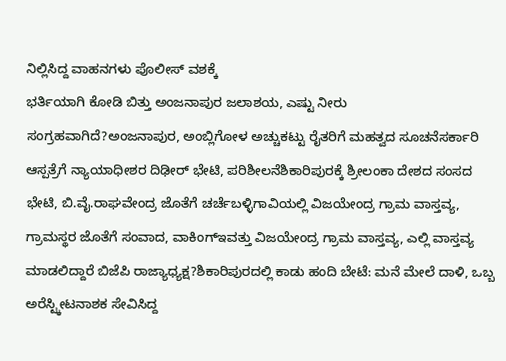ನಿಲ್ಲಿಸಿದ್ದ ವಾಹನಗಳು ಪೊಲೀಸ್ ವಶಕ್ಕೆ
ಭರ್ತಿಯಾಗಿ ಕೋಡಿ ಬಿತ್ತು ಅಂಜನಾಪುರ ಜಲಾಶಯ, ಎಷ್ಟು ನೀರು ಸಂಗ್ರಹವಾಗಿದೆ?ಅಂಜನಾಪುರ, ಅಂಬ್ಲಿಗೋಳ ಅಚ್ಚುಕಟ್ಟು ರೈತರಿಗೆ ಮಹತ್ವದ ಸೂಚನೆಸರ್ಕಾರಿ ಆಸ್ಪತ್ರೆಗೆ ನ್ಯಾಯಾಧೀಶರ ದಿಢೀರ್ ಭೇಟಿ, ಪರಿಶೀಲನೆಶಿಕಾರಿಪುರಕ್ಕೆ ಶ್ರೀಲಂಕಾ ದೇಶದ ಸಂಸದ ಭೇಟಿ, ಬಿ.ವೈ.ರಾಘವೇಂದ್ರ ಜೊತೆಗೆ ಚರ್ಚೆಬಳ್ಳಿಗಾವಿಯಲ್ಲಿ ವಿಜಯೇಂದ್ರ ಗ್ರಾಮ ವಾಸ್ತವ್ಯ, ಗ್ರಾಮಸ್ಥರ ಜೊತೆಗೆ ಸಂವಾದ, ವಾಕಿಂಗ್ಇವತ್ತು ವಿಜಯೇಂದ್ರ ಗ್ರಾಮ ವಾಸ್ತವ್ಯ, ಎಲ್ಲಿ ವಾಸ್ತವ್ಯ ಮಾಡಲಿದ್ದಾರೆ ಬಿಜೆಪಿ ರಾಜ್ಯಾಧ್ಯಕ್ಷ?ಶಿಕಾರಿಪುರದಲ್ಲಿ ಕಾಡು ಹಂದಿ ಬೇಟೆ: ಮನೆ ಮೇಲೆ ದಾಳಿ, ಒಬ್ಬ ಅರೆಸ್ಟ್ಕೀಟನಾಶಕ ಸೇವಿಸಿದ್ದ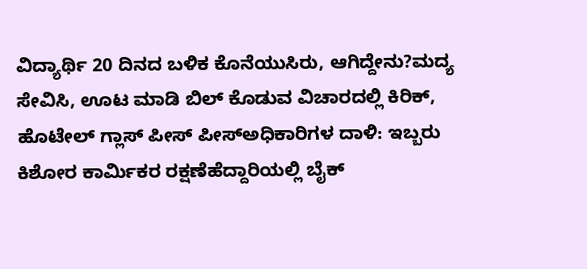ವಿದ್ಯಾರ್ಥಿ 20 ದಿನದ ಬಳಿಕ ಕೊನೆಯುಸಿರು, ಆಗಿದ್ದೇನು?ಮದ್ಯ ಸೇವಿಸಿ, ಊಟ ಮಾಡಿ ಬಿಲ್ ಕೊಡುವ ವಿಚಾರದಲ್ಲಿ ಕಿರಿಕ್, ಹೊಟೇಲ್ ಗ್ಲಾಸ್ ಪೀಸ್ ಪೀಸ್ಅಧಿಕಾರಿಗಳ ದಾಳಿ: ಇಬ್ಬರು ಕಿಶೋರ ಕಾರ್ಮಿಕರ ರಕ್ಷಣೆಹೆದ್ದಾರಿಯಲ್ಲಿ ಬೈಕ್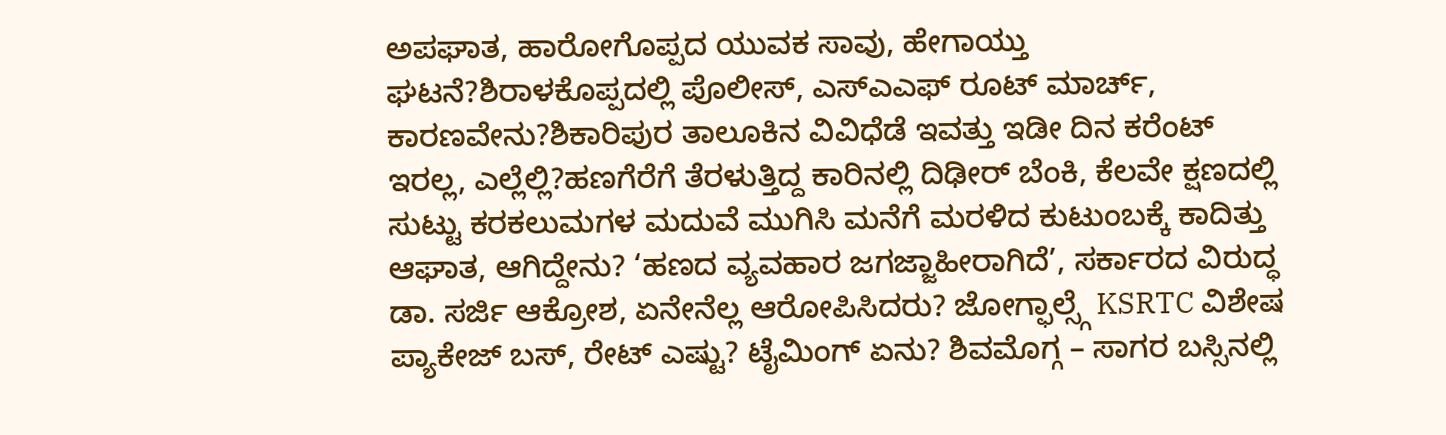ಅಪಘಾತ, ಹಾರೋಗೊಪ್ಪದ ಯುವಕ ಸಾವು, ಹೇಗಾಯ್ತು ಘಟನೆ?ಶಿರಾಳಕೊಪ್ಪದಲ್ಲಿ ಪೊಲೀಸ್, ಎಸ್ಎಎಫ್ ರೂಟ್ ಮಾರ್ಚ್, ಕಾರಣವೇನು?ಶಿಕಾರಿಪುರ ತಾಲೂಕಿನ ವಿವಿಧೆಡೆ ಇವತ್ತು ಇಡೀ ದಿನ ಕರೆಂಟ್ ಇರಲ್ಲ, ಎಲ್ಲೆಲ್ಲಿ?ಹಣಗೆರೆಗೆ ತೆರಳುತ್ತಿದ್ದ ಕಾರಿನಲ್ಲಿ ದಿಢೀರ್ ಬೆಂಕಿ, ಕೆಲವೇ ಕ್ಷಣದಲ್ಲಿ ಸುಟ್ಟು ಕರಕಲುಮಗಳ ಮದುವೆ ಮುಗಿಸಿ ಮನೆಗೆ ಮರಳಿದ ಕುಟುಂಬಕ್ಕೆ ಕಾದಿತ್ತು ಆಘಾತ, ಆಗಿದ್ದೇನು? ‘ಹಣದ ವ್ಯವಹಾರ ಜಗಜ್ಜಾಹೀರಾಗಿದೆ’, ಸರ್ಕಾರದ ವಿರುದ್ಧ ಡಾ. ಸರ್ಜಿ ಆಕ್ರೋಶ, ಏನೇನೆಲ್ಲ ಆರೋಪಿಸಿದರು? ಜೋಗ್ಫಾಲ್ಸ್ಗೆ KSRTC ವಿಶೇಷ ಪ್ಯಾಕೇಜ್ ಬಸ್, ರೇಟ್ ಎಷ್ಟು? ಟೈಮಿಂಗ್ ಏನು? ಶಿವಮೊಗ್ಗ – ಸಾಗರ ಬಸ್ಸಿನಲ್ಲಿ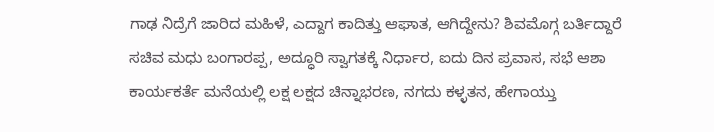ಗಾಢ ನಿದ್ರೆಗೆ ಜಾರಿದ ಮಹಿಳೆ, ಎದ್ದಾಗ ಕಾದಿತ್ತು ಆಘಾತ, ಆಗಿದ್ದೇನು? ಶಿವಮೊಗ್ಗ ಬರ್ತಿದ್ದಾರೆ ಸಚಿವ ಮಧು ಬಂಗಾರಪ್ಪ, ಅದ್ಧೂರಿ ಸ್ವಾಗತಕ್ಕೆ ನಿರ್ಧಾರ, ಐದು ದಿನ ಪ್ರವಾಸ, ಸಭೆ ಆಶಾ ಕಾರ್ಯಕರ್ತೆ ಮನೆಯಲ್ಲಿ ಲಕ್ಷ ಲಕ್ಷದ ಚಿನ್ನಾಭರಣ, ನಗದು ಕಳ್ಳತನ, ಹೇಗಾಯ್ತು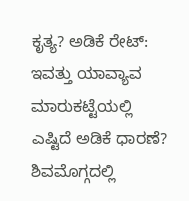ಕೃತ್ಯ? ಅಡಿಕೆ ರೇಟ್: ಇವತ್ತು ಯಾವ್ಯಾವ ಮಾರುಕಟ್ಟೆಯಲ್ಲಿ ಎಷ್ಟಿದೆ ಅಡಿಕೆ ಧಾರಣೆ? ಶಿವಮೊಗ್ಗದಲ್ಲಿ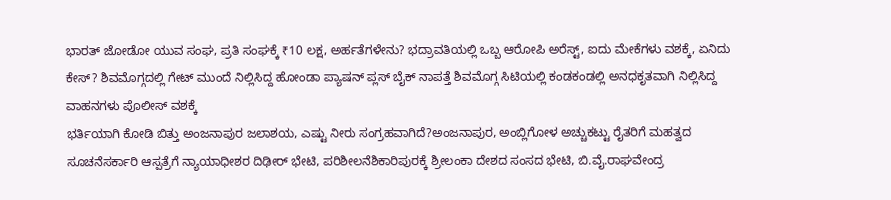ಭಾರತ್ ಜೋಡೋ ಯುವ ಸಂಘ, ಪ್ರತಿ ಸಂಘಕ್ಕೆ ₹10 ಲಕ್ಷ, ಅರ್ಹತೆಗಳೇನು? ಭದ್ರಾವತಿಯಲ್ಲಿ ಒಬ್ಬ ಆರೋಪಿ ಅರೆಸ್ಟ್, ಐದು ಮೇಕೆಗಳು ವಶಕ್ಕೆ, ಏನಿದು ಕೇಸ್? ಶಿವಮೊಗ್ಗದಲ್ಲಿ ಗೇಟ್ ಮುಂದೆ ನಿಲ್ಲಿಸಿದ್ದ ಹೋಂಡಾ ಪ್ಯಾಷನ್ ಪ್ಲಸ್ ಬೈಕ್ ನಾಪತ್ತೆ ಶಿವಮೊಗ್ಗ ಸಿಟಿಯಲ್ಲಿ ಕಂಡಕಂಡಲ್ಲಿ ಅನಧಕೃತವಾಗಿ ನಿಲ್ಲಿಸಿದ್ದ ವಾಹನಗಳು ಪೊಲೀಸ್ ವಶಕ್ಕೆ
ಭರ್ತಿಯಾಗಿ ಕೋಡಿ ಬಿತ್ತು ಅಂಜನಾಪುರ ಜಲಾಶಯ, ಎಷ್ಟು ನೀರು ಸಂಗ್ರಹವಾಗಿದೆ?ಅಂಜನಾಪುರ, ಅಂಬ್ಲಿಗೋಳ ಅಚ್ಚುಕಟ್ಟು ರೈತರಿಗೆ ಮಹತ್ವದ ಸೂಚನೆಸರ್ಕಾರಿ ಆಸ್ಪತ್ರೆಗೆ ನ್ಯಾಯಾಧೀಶರ ದಿಢೀರ್ ಭೇಟಿ, ಪರಿಶೀಲನೆಶಿಕಾರಿಪುರಕ್ಕೆ ಶ್ರೀಲಂಕಾ ದೇಶದ ಸಂಸದ ಭೇಟಿ, ಬಿ.ವೈ.ರಾಘವೇಂದ್ರ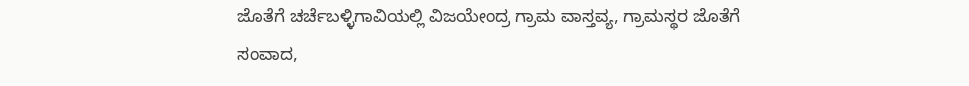ಜೊತೆಗೆ ಚರ್ಚೆಬಳ್ಳಿಗಾವಿಯಲ್ಲಿ ವಿಜಯೇಂದ್ರ ಗ್ರಾಮ ವಾಸ್ತವ್ಯ, ಗ್ರಾಮಸ್ಥರ ಜೊತೆಗೆ ಸಂವಾದ,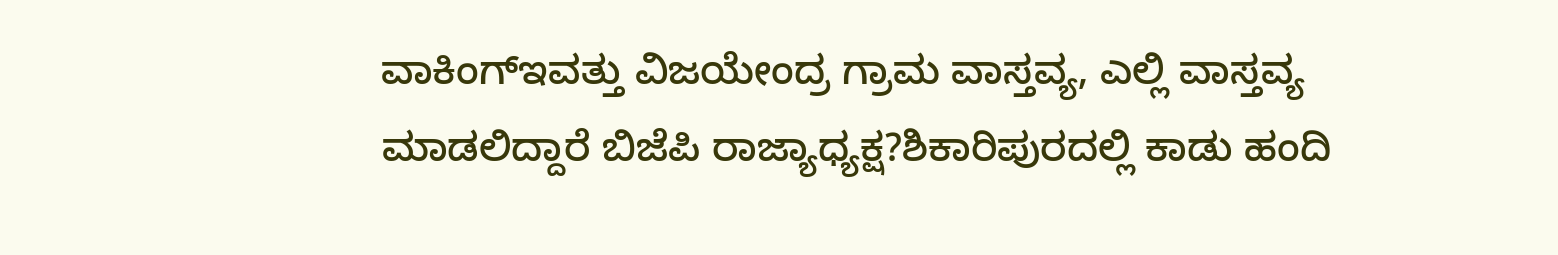ವಾಕಿಂಗ್ಇವತ್ತು ವಿಜಯೇಂದ್ರ ಗ್ರಾಮ ವಾಸ್ತವ್ಯ, ಎಲ್ಲಿ ವಾಸ್ತವ್ಯ ಮಾಡಲಿದ್ದಾರೆ ಬಿಜೆಪಿ ರಾಜ್ಯಾಧ್ಯಕ್ಷ?ಶಿಕಾರಿಪುರದಲ್ಲಿ ಕಾಡು ಹಂದಿ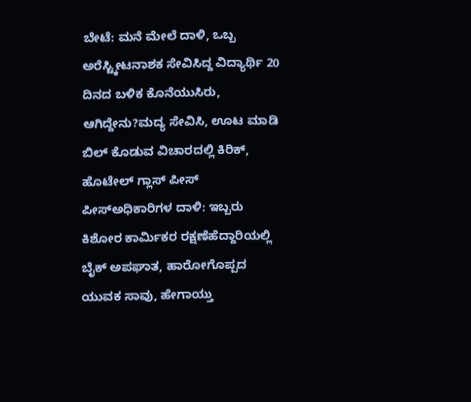ಬೇಟೆ: ಮನೆ ಮೇಲೆ ದಾಳಿ, ಒಬ್ಬ ಅರೆಸ್ಟ್ಕೀಟನಾಶಕ ಸೇವಿಸಿದ್ದ ವಿದ್ಯಾರ್ಥಿ 20 ದಿನದ ಬಳಿಕ ಕೊನೆಯುಸಿರು, ಆಗಿದ್ದೇನು?ಮದ್ಯ ಸೇವಿಸಿ, ಊಟ ಮಾಡಿ ಬಿಲ್ ಕೊಡುವ ವಿಚಾರದಲ್ಲಿ ಕಿರಿಕ್, ಹೊಟೇಲ್ ಗ್ಲಾಸ್ ಪೀಸ್ ಪೀಸ್ಅಧಿಕಾರಿಗಳ ದಾಳಿ: ಇಬ್ಬರು ಕಿಶೋರ ಕಾರ್ಮಿಕರ ರಕ್ಷಣೆಹೆದ್ದಾರಿಯಲ್ಲಿ ಬೈಕ್ ಅಪಘಾತ, ಹಾರೋಗೊಪ್ಪದ ಯುವಕ ಸಾವು, ಹೇಗಾಯ್ತು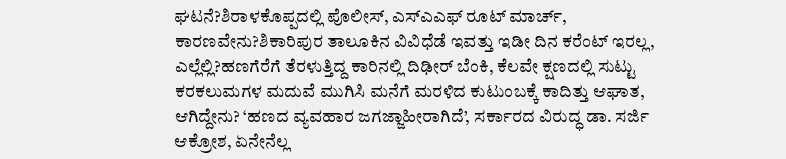ಘಟನೆ?ಶಿರಾಳಕೊಪ್ಪದಲ್ಲಿ ಪೊಲೀಸ್, ಎಸ್ಎಎಫ್ ರೂಟ್ ಮಾರ್ಚ್, ಕಾರಣವೇನು?ಶಿಕಾರಿಪುರ ತಾಲೂಕಿನ ವಿವಿಧೆಡೆ ಇವತ್ತು ಇಡೀ ದಿನ ಕರೆಂಟ್ ಇರಲ್ಲ, ಎಲ್ಲೆಲ್ಲಿ?ಹಣಗೆರೆಗೆ ತೆರಳುತ್ತಿದ್ದ ಕಾರಿನಲ್ಲಿ ದಿಢೀರ್ ಬೆಂಕಿ, ಕೆಲವೇ ಕ್ಷಣದಲ್ಲಿ ಸುಟ್ಟು ಕರಕಲುಮಗಳ ಮದುವೆ ಮುಗಿಸಿ ಮನೆಗೆ ಮರಳಿದ ಕುಟುಂಬಕ್ಕೆ ಕಾದಿತ್ತು ಆಘಾತ, ಆಗಿದ್ದೇನು? ‘ಹಣದ ವ್ಯವಹಾರ ಜಗಜ್ಜಾಹೀರಾಗಿದೆ’, ಸರ್ಕಾರದ ವಿರುದ್ಧ ಡಾ. ಸರ್ಜಿ ಆಕ್ರೋಶ, ಏನೇನೆಲ್ಲ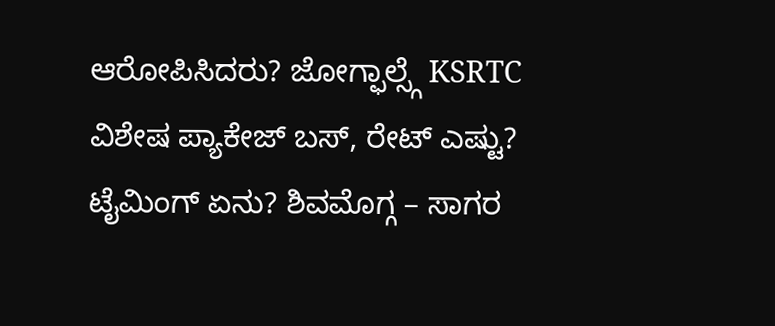ಆರೋಪಿಸಿದರು? ಜೋಗ್ಫಾಲ್ಸ್ಗೆ KSRTC ವಿಶೇಷ ಪ್ಯಾಕೇಜ್ ಬಸ್, ರೇಟ್ ಎಷ್ಟು? ಟೈಮಿಂಗ್ ಏನು? ಶಿವಮೊಗ್ಗ – ಸಾಗರ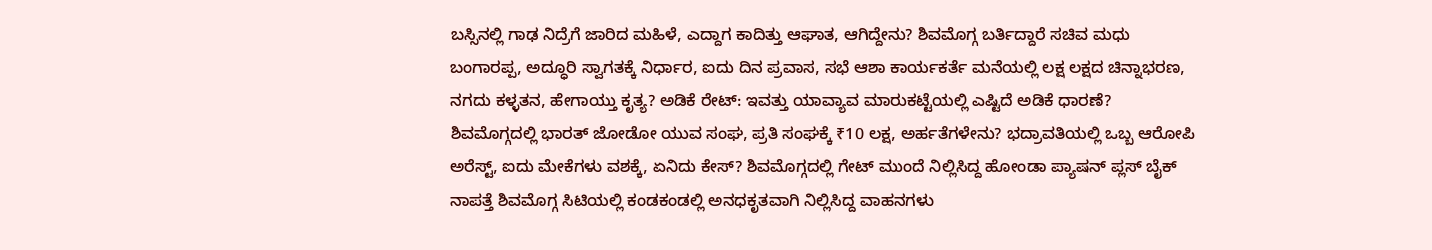ಬಸ್ಸಿನಲ್ಲಿ ಗಾಢ ನಿದ್ರೆಗೆ ಜಾರಿದ ಮಹಿಳೆ, ಎದ್ದಾಗ ಕಾದಿತ್ತು ಆಘಾತ, ಆಗಿದ್ದೇನು? ಶಿವಮೊಗ್ಗ ಬರ್ತಿದ್ದಾರೆ ಸಚಿವ ಮಧು ಬಂಗಾರಪ್ಪ, ಅದ್ಧೂರಿ ಸ್ವಾಗತಕ್ಕೆ ನಿರ್ಧಾರ, ಐದು ದಿನ ಪ್ರವಾಸ, ಸಭೆ ಆಶಾ ಕಾರ್ಯಕರ್ತೆ ಮನೆಯಲ್ಲಿ ಲಕ್ಷ ಲಕ್ಷದ ಚಿನ್ನಾಭರಣ, ನಗದು ಕಳ್ಳತನ, ಹೇಗಾಯ್ತು ಕೃತ್ಯ? ಅಡಿಕೆ ರೇಟ್: ಇವತ್ತು ಯಾವ್ಯಾವ ಮಾರುಕಟ್ಟೆಯಲ್ಲಿ ಎಷ್ಟಿದೆ ಅಡಿಕೆ ಧಾರಣೆ? ಶಿವಮೊಗ್ಗದಲ್ಲಿ ಭಾರತ್ ಜೋಡೋ ಯುವ ಸಂಘ, ಪ್ರತಿ ಸಂಘಕ್ಕೆ ₹10 ಲಕ್ಷ, ಅರ್ಹತೆಗಳೇನು? ಭದ್ರಾವತಿಯಲ್ಲಿ ಒಬ್ಬ ಆರೋಪಿ ಅರೆಸ್ಟ್, ಐದು ಮೇಕೆಗಳು ವಶಕ್ಕೆ, ಏನಿದು ಕೇಸ್? ಶಿವಮೊಗ್ಗದಲ್ಲಿ ಗೇಟ್ ಮುಂದೆ ನಿಲ್ಲಿಸಿದ್ದ ಹೋಂಡಾ ಪ್ಯಾಷನ್ ಪ್ಲಸ್ ಬೈಕ್ ನಾಪತ್ತೆ ಶಿವಮೊಗ್ಗ ಸಿಟಿಯಲ್ಲಿ ಕಂಡಕಂಡಲ್ಲಿ ಅನಧಕೃತವಾಗಿ ನಿಲ್ಲಿಸಿದ್ದ ವಾಹನಗಳು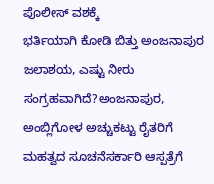ಪೊಲೀಸ್ ವಶಕ್ಕೆ
ಭರ್ತಿಯಾಗಿ ಕೋಡಿ ಬಿತ್ತು ಅಂಜನಾಪುರ ಜಲಾಶಯ, ಎಷ್ಟು ನೀರು ಸಂಗ್ರಹವಾಗಿದೆ?ಅಂಜನಾಪುರ, ಅಂಬ್ಲಿಗೋಳ ಅಚ್ಚುಕಟ್ಟು ರೈತರಿಗೆ ಮಹತ್ವದ ಸೂಚನೆಸರ್ಕಾರಿ ಆಸ್ಪತ್ರೆಗೆ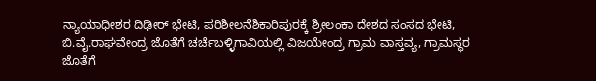ನ್ಯಾಯಾಧೀಶರ ದಿಢೀರ್ ಭೇಟಿ, ಪರಿಶೀಲನೆಶಿಕಾರಿಪುರಕ್ಕೆ ಶ್ರೀಲಂಕಾ ದೇಶದ ಸಂಸದ ಭೇಟಿ, ಬಿ.ವೈ.ರಾಘವೇಂದ್ರ ಜೊತೆಗೆ ಚರ್ಚೆಬಳ್ಳಿಗಾವಿಯಲ್ಲಿ ವಿಜಯೇಂದ್ರ ಗ್ರಾಮ ವಾಸ್ತವ್ಯ, ಗ್ರಾಮಸ್ಥರ ಜೊತೆಗೆ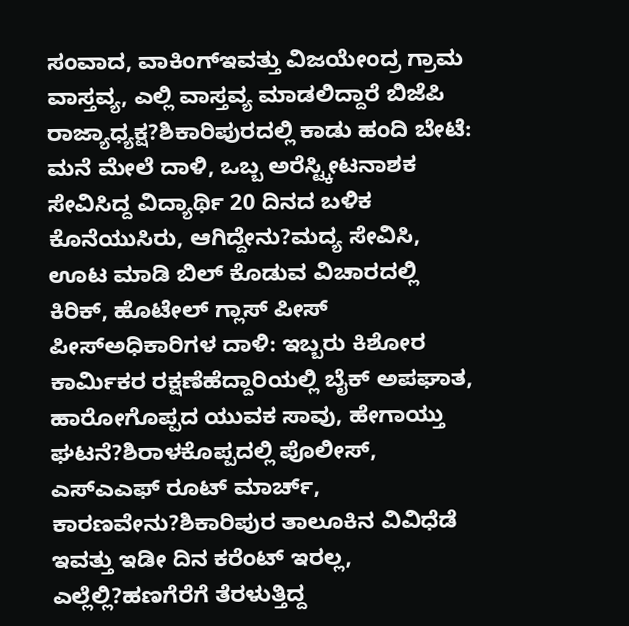ಸಂವಾದ, ವಾಕಿಂಗ್ಇವತ್ತು ವಿಜಯೇಂದ್ರ ಗ್ರಾಮ ವಾಸ್ತವ್ಯ, ಎಲ್ಲಿ ವಾಸ್ತವ್ಯ ಮಾಡಲಿದ್ದಾರೆ ಬಿಜೆಪಿ ರಾಜ್ಯಾಧ್ಯಕ್ಷ?ಶಿಕಾರಿಪುರದಲ್ಲಿ ಕಾಡು ಹಂದಿ ಬೇಟೆ: ಮನೆ ಮೇಲೆ ದಾಳಿ, ಒಬ್ಬ ಅರೆಸ್ಟ್ಕೀಟನಾಶಕ ಸೇವಿಸಿದ್ದ ವಿದ್ಯಾರ್ಥಿ 20 ದಿನದ ಬಳಿಕ ಕೊನೆಯುಸಿರು, ಆಗಿದ್ದೇನು?ಮದ್ಯ ಸೇವಿಸಿ, ಊಟ ಮಾಡಿ ಬಿಲ್ ಕೊಡುವ ವಿಚಾರದಲ್ಲಿ ಕಿರಿಕ್, ಹೊಟೇಲ್ ಗ್ಲಾಸ್ ಪೀಸ್ ಪೀಸ್ಅಧಿಕಾರಿಗಳ ದಾಳಿ: ಇಬ್ಬರು ಕಿಶೋರ ಕಾರ್ಮಿಕರ ರಕ್ಷಣೆಹೆದ್ದಾರಿಯಲ್ಲಿ ಬೈಕ್ ಅಪಘಾತ, ಹಾರೋಗೊಪ್ಪದ ಯುವಕ ಸಾವು, ಹೇಗಾಯ್ತು ಘಟನೆ?ಶಿರಾಳಕೊಪ್ಪದಲ್ಲಿ ಪೊಲೀಸ್, ಎಸ್ಎಎಫ್ ರೂಟ್ ಮಾರ್ಚ್, ಕಾರಣವೇನು?ಶಿಕಾರಿಪುರ ತಾಲೂಕಿನ ವಿವಿಧೆಡೆ ಇವತ್ತು ಇಡೀ ದಿನ ಕರೆಂಟ್ ಇರಲ್ಲ, ಎಲ್ಲೆಲ್ಲಿ?ಹಣಗೆರೆಗೆ ತೆರಳುತ್ತಿದ್ದ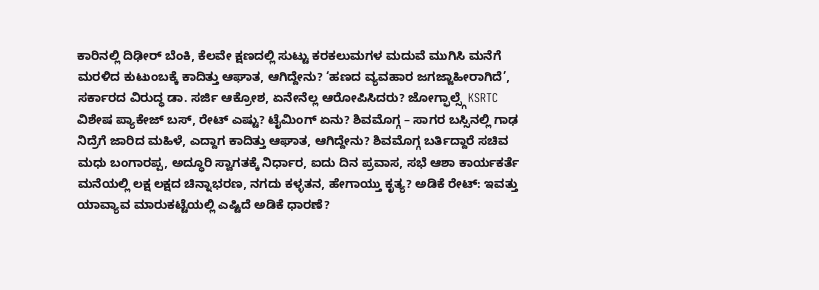ಕಾರಿನಲ್ಲಿ ದಿಢೀರ್ ಬೆಂಕಿ, ಕೆಲವೇ ಕ್ಷಣದಲ್ಲಿ ಸುಟ್ಟು ಕರಕಲುಮಗಳ ಮದುವೆ ಮುಗಿಸಿ ಮನೆಗೆ ಮರಳಿದ ಕುಟುಂಬಕ್ಕೆ ಕಾದಿತ್ತು ಆಘಾತ, ಆಗಿದ್ದೇನು? ‘ಹಣದ ವ್ಯವಹಾರ ಜಗಜ್ಜಾಹೀರಾಗಿದೆ’, ಸರ್ಕಾರದ ವಿರುದ್ಧ ಡಾ. ಸರ್ಜಿ ಆಕ್ರೋಶ, ಏನೇನೆಲ್ಲ ಆರೋಪಿಸಿದರು? ಜೋಗ್ಫಾಲ್ಸ್ಗೆ KSRTC ವಿಶೇಷ ಪ್ಯಾಕೇಜ್ ಬಸ್, ರೇಟ್ ಎಷ್ಟು? ಟೈಮಿಂಗ್ ಏನು? ಶಿವಮೊಗ್ಗ – ಸಾಗರ ಬಸ್ಸಿನಲ್ಲಿ ಗಾಢ ನಿದ್ರೆಗೆ ಜಾರಿದ ಮಹಿಳೆ, ಎದ್ದಾಗ ಕಾದಿತ್ತು ಆಘಾತ, ಆಗಿದ್ದೇನು? ಶಿವಮೊಗ್ಗ ಬರ್ತಿದ್ದಾರೆ ಸಚಿವ ಮಧು ಬಂಗಾರಪ್ಪ, ಅದ್ಧೂರಿ ಸ್ವಾಗತಕ್ಕೆ ನಿರ್ಧಾರ, ಐದು ದಿನ ಪ್ರವಾಸ, ಸಭೆ ಆಶಾ ಕಾರ್ಯಕರ್ತೆ ಮನೆಯಲ್ಲಿ ಲಕ್ಷ ಲಕ್ಷದ ಚಿನ್ನಾಭರಣ, ನಗದು ಕಳ್ಳತನ, ಹೇಗಾಯ್ತು ಕೃತ್ಯ? ಅಡಿಕೆ ರೇಟ್: ಇವತ್ತು ಯಾವ್ಯಾವ ಮಾರುಕಟ್ಟೆಯಲ್ಲಿ ಎಷ್ಟಿದೆ ಅಡಿಕೆ ಧಾರಣೆ?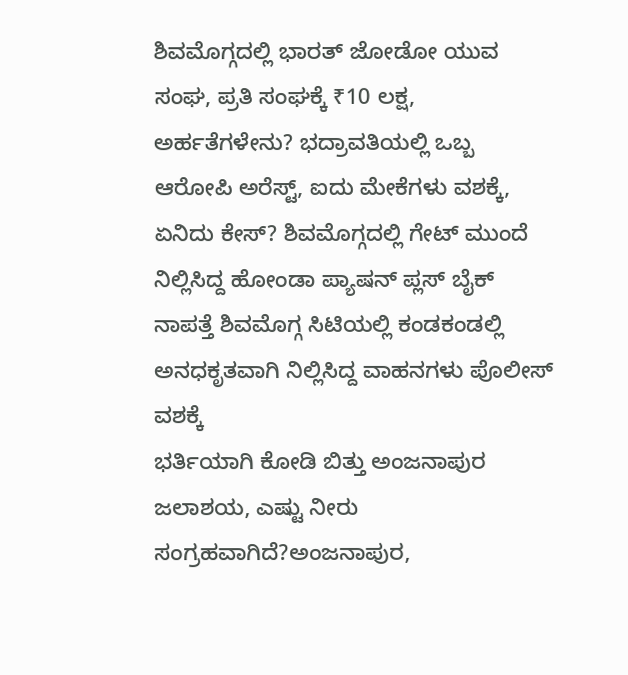ಶಿವಮೊಗ್ಗದಲ್ಲಿ ಭಾರತ್ ಜೋಡೋ ಯುವ ಸಂಘ, ಪ್ರತಿ ಸಂಘಕ್ಕೆ ₹10 ಲಕ್ಷ, ಅರ್ಹತೆಗಳೇನು? ಭದ್ರಾವತಿಯಲ್ಲಿ ಒಬ್ಬ ಆರೋಪಿ ಅರೆಸ್ಟ್, ಐದು ಮೇಕೆಗಳು ವಶಕ್ಕೆ, ಏನಿದು ಕೇಸ್? ಶಿವಮೊಗ್ಗದಲ್ಲಿ ಗೇಟ್ ಮುಂದೆ ನಿಲ್ಲಿಸಿದ್ದ ಹೋಂಡಾ ಪ್ಯಾಷನ್ ಪ್ಲಸ್ ಬೈಕ್ ನಾಪತ್ತೆ ಶಿವಮೊಗ್ಗ ಸಿಟಿಯಲ್ಲಿ ಕಂಡಕಂಡಲ್ಲಿ ಅನಧಕೃತವಾಗಿ ನಿಲ್ಲಿಸಿದ್ದ ವಾಹನಗಳು ಪೊಲೀಸ್ ವಶಕ್ಕೆ
ಭರ್ತಿಯಾಗಿ ಕೋಡಿ ಬಿತ್ತು ಅಂಜನಾಪುರ ಜಲಾಶಯ, ಎಷ್ಟು ನೀರು ಸಂಗ್ರಹವಾಗಿದೆ?ಅಂಜನಾಪುರ,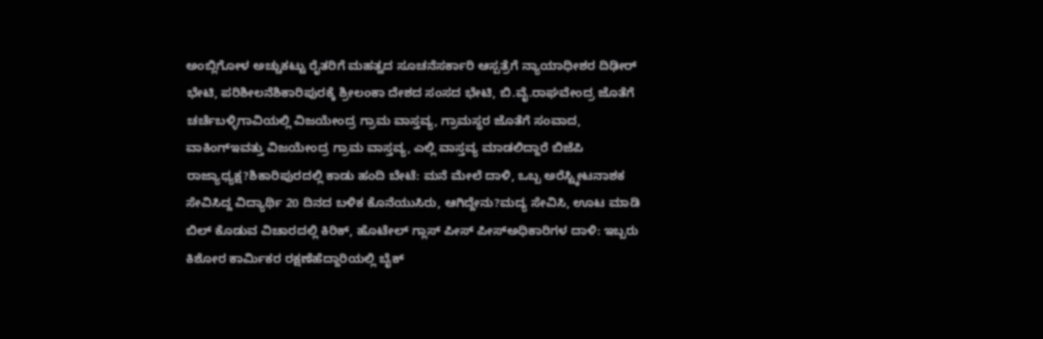ಅಂಬ್ಲಿಗೋಳ ಅಚ್ಚುಕಟ್ಟು ರೈತರಿಗೆ ಮಹತ್ವದ ಸೂಚನೆಸರ್ಕಾರಿ ಆಸ್ಪತ್ರೆಗೆ ನ್ಯಾಯಾಧೀಶರ ದಿಢೀರ್ ಭೇಟಿ, ಪರಿಶೀಲನೆಶಿಕಾರಿಪುರಕ್ಕೆ ಶ್ರೀಲಂಕಾ ದೇಶದ ಸಂಸದ ಭೇಟಿ, ಬಿ.ವೈ.ರಾಘವೇಂದ್ರ ಜೊತೆಗೆ ಚರ್ಚೆಬಳ್ಳಿಗಾವಿಯಲ್ಲಿ ವಿಜಯೇಂದ್ರ ಗ್ರಾಮ ವಾಸ್ತವ್ಯ, ಗ್ರಾಮಸ್ಥರ ಜೊತೆಗೆ ಸಂವಾದ, ವಾಕಿಂಗ್ಇವತ್ತು ವಿಜಯೇಂದ್ರ ಗ್ರಾಮ ವಾಸ್ತವ್ಯ, ಎಲ್ಲಿ ವಾಸ್ತವ್ಯ ಮಾಡಲಿದ್ದಾರೆ ಬಿಜೆಪಿ ರಾಜ್ಯಾಧ್ಯಕ್ಷ?ಶಿಕಾರಿಪುರದಲ್ಲಿ ಕಾಡು ಹಂದಿ ಬೇಟೆ: ಮನೆ ಮೇಲೆ ದಾಳಿ, ಒಬ್ಬ ಅರೆಸ್ಟ್ಕೀಟನಾಶಕ ಸೇವಿಸಿದ್ದ ವಿದ್ಯಾರ್ಥಿ 20 ದಿನದ ಬಳಿಕ ಕೊನೆಯುಸಿರು, ಆಗಿದ್ದೇನು?ಮದ್ಯ ಸೇವಿಸಿ, ಊಟ ಮಾಡಿ ಬಿಲ್ ಕೊಡುವ ವಿಚಾರದಲ್ಲಿ ಕಿರಿಕ್, ಹೊಟೇಲ್ ಗ್ಲಾಸ್ ಪೀಸ್ ಪೀಸ್ಅಧಿಕಾರಿಗಳ ದಾಳಿ: ಇಬ್ಬರು ಕಿಶೋರ ಕಾರ್ಮಿಕರ ರಕ್ಷಣೆಹೆದ್ದಾರಿಯಲ್ಲಿ ಬೈಕ್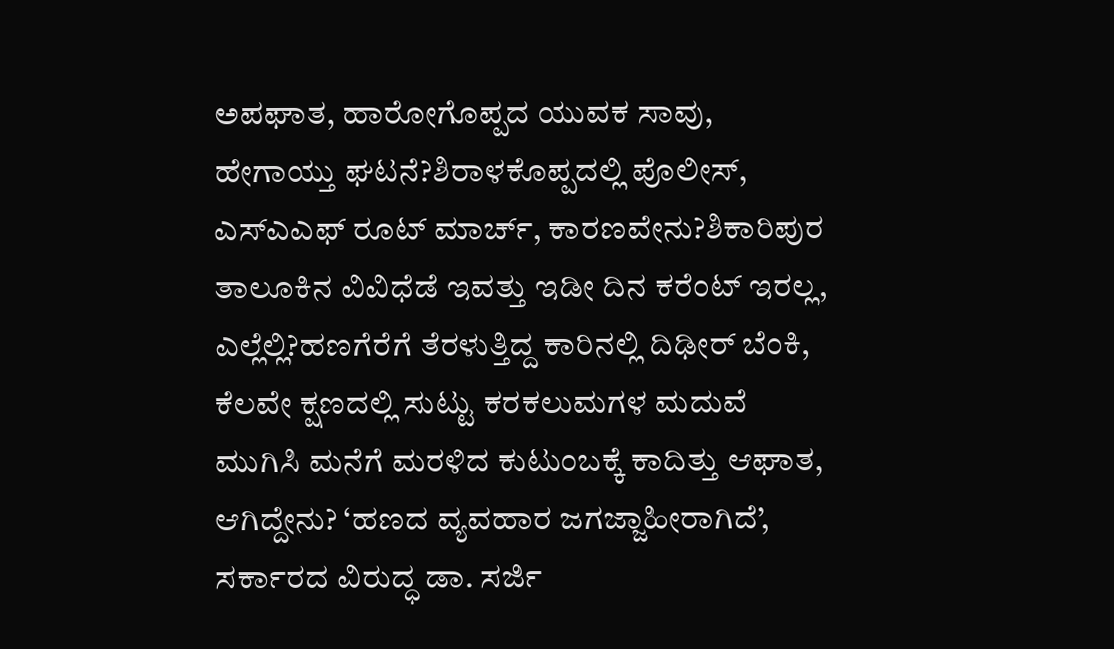ಅಪಘಾತ, ಹಾರೋಗೊಪ್ಪದ ಯುವಕ ಸಾವು, ಹೇಗಾಯ್ತು ಘಟನೆ?ಶಿರಾಳಕೊಪ್ಪದಲ್ಲಿ ಪೊಲೀಸ್, ಎಸ್ಎಎಫ್ ರೂಟ್ ಮಾರ್ಚ್, ಕಾರಣವೇನು?ಶಿಕಾರಿಪುರ ತಾಲೂಕಿನ ವಿವಿಧೆಡೆ ಇವತ್ತು ಇಡೀ ದಿನ ಕರೆಂಟ್ ಇರಲ್ಲ, ಎಲ್ಲೆಲ್ಲಿ?ಹಣಗೆರೆಗೆ ತೆರಳುತ್ತಿದ್ದ ಕಾರಿನಲ್ಲಿ ದಿಢೀರ್ ಬೆಂಕಿ, ಕೆಲವೇ ಕ್ಷಣದಲ್ಲಿ ಸುಟ್ಟು ಕರಕಲುಮಗಳ ಮದುವೆ ಮುಗಿಸಿ ಮನೆಗೆ ಮರಳಿದ ಕುಟುಂಬಕ್ಕೆ ಕಾದಿತ್ತು ಆಘಾತ, ಆಗಿದ್ದೇನು? ‘ಹಣದ ವ್ಯವಹಾರ ಜಗಜ್ಜಾಹೀರಾಗಿದೆ’, ಸರ್ಕಾರದ ವಿರುದ್ಧ ಡಾ. ಸರ್ಜಿ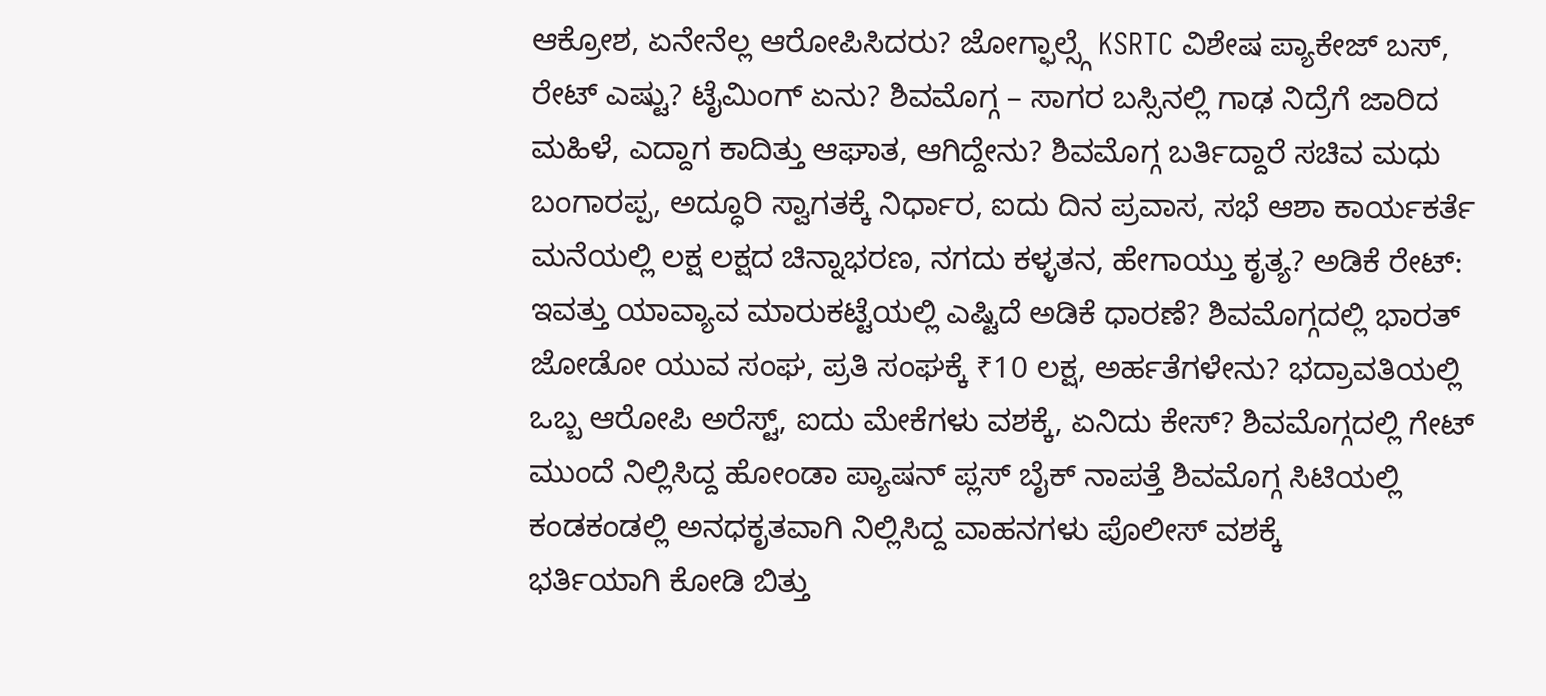ಆಕ್ರೋಶ, ಏನೇನೆಲ್ಲ ಆರೋಪಿಸಿದರು? ಜೋಗ್ಫಾಲ್ಸ್ಗೆ KSRTC ವಿಶೇಷ ಪ್ಯಾಕೇಜ್ ಬಸ್, ರೇಟ್ ಎಷ್ಟು? ಟೈಮಿಂಗ್ ಏನು? ಶಿವಮೊಗ್ಗ – ಸಾಗರ ಬಸ್ಸಿನಲ್ಲಿ ಗಾಢ ನಿದ್ರೆಗೆ ಜಾರಿದ ಮಹಿಳೆ, ಎದ್ದಾಗ ಕಾದಿತ್ತು ಆಘಾತ, ಆಗಿದ್ದೇನು? ಶಿವಮೊಗ್ಗ ಬರ್ತಿದ್ದಾರೆ ಸಚಿವ ಮಧು ಬಂಗಾರಪ್ಪ, ಅದ್ಧೂರಿ ಸ್ವಾಗತಕ್ಕೆ ನಿರ್ಧಾರ, ಐದು ದಿನ ಪ್ರವಾಸ, ಸಭೆ ಆಶಾ ಕಾರ್ಯಕರ್ತೆ ಮನೆಯಲ್ಲಿ ಲಕ್ಷ ಲಕ್ಷದ ಚಿನ್ನಾಭರಣ, ನಗದು ಕಳ್ಳತನ, ಹೇಗಾಯ್ತು ಕೃತ್ಯ? ಅಡಿಕೆ ರೇಟ್: ಇವತ್ತು ಯಾವ್ಯಾವ ಮಾರುಕಟ್ಟೆಯಲ್ಲಿ ಎಷ್ಟಿದೆ ಅಡಿಕೆ ಧಾರಣೆ? ಶಿವಮೊಗ್ಗದಲ್ಲಿ ಭಾರತ್ ಜೋಡೋ ಯುವ ಸಂಘ, ಪ್ರತಿ ಸಂಘಕ್ಕೆ ₹10 ಲಕ್ಷ, ಅರ್ಹತೆಗಳೇನು? ಭದ್ರಾವತಿಯಲ್ಲಿ ಒಬ್ಬ ಆರೋಪಿ ಅರೆಸ್ಟ್, ಐದು ಮೇಕೆಗಳು ವಶಕ್ಕೆ, ಏನಿದು ಕೇಸ್? ಶಿವಮೊಗ್ಗದಲ್ಲಿ ಗೇಟ್ ಮುಂದೆ ನಿಲ್ಲಿಸಿದ್ದ ಹೋಂಡಾ ಪ್ಯಾಷನ್ ಪ್ಲಸ್ ಬೈಕ್ ನಾಪತ್ತೆ ಶಿವಮೊಗ್ಗ ಸಿಟಿಯಲ್ಲಿ ಕಂಡಕಂಡಲ್ಲಿ ಅನಧಕೃತವಾಗಿ ನಿಲ್ಲಿಸಿದ್ದ ವಾಹನಗಳು ಪೊಲೀಸ್ ವಶಕ್ಕೆ
ಭರ್ತಿಯಾಗಿ ಕೋಡಿ ಬಿತ್ತು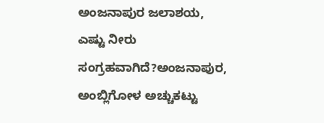ಅಂಜನಾಪುರ ಜಲಾಶಯ, ಎಷ್ಟು ನೀರು ಸಂಗ್ರಹವಾಗಿದೆ?ಅಂಜನಾಪುರ, ಅಂಬ್ಲಿಗೋಳ ಅಚ್ಚುಕಟ್ಟು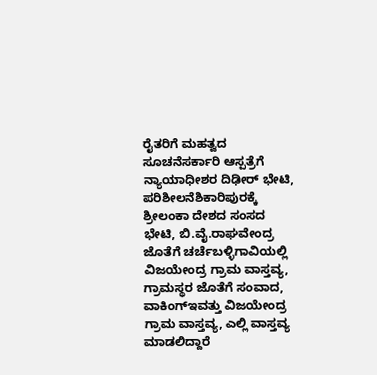ರೈತರಿಗೆ ಮಹತ್ವದ ಸೂಚನೆಸರ್ಕಾರಿ ಆಸ್ಪತ್ರೆಗೆ ನ್ಯಾಯಾಧೀಶರ ದಿಢೀರ್ ಭೇಟಿ, ಪರಿಶೀಲನೆಶಿಕಾರಿಪುರಕ್ಕೆ ಶ್ರೀಲಂಕಾ ದೇಶದ ಸಂಸದ ಭೇಟಿ, ಬಿ.ವೈ.ರಾಘವೇಂದ್ರ ಜೊತೆಗೆ ಚರ್ಚೆಬಳ್ಳಿಗಾವಿಯಲ್ಲಿ ವಿಜಯೇಂದ್ರ ಗ್ರಾಮ ವಾಸ್ತವ್ಯ, ಗ್ರಾಮಸ್ಥರ ಜೊತೆಗೆ ಸಂವಾದ, ವಾಕಿಂಗ್ಇವತ್ತು ವಿಜಯೇಂದ್ರ ಗ್ರಾಮ ವಾಸ್ತವ್ಯ, ಎಲ್ಲಿ ವಾಸ್ತವ್ಯ ಮಾಡಲಿದ್ದಾರೆ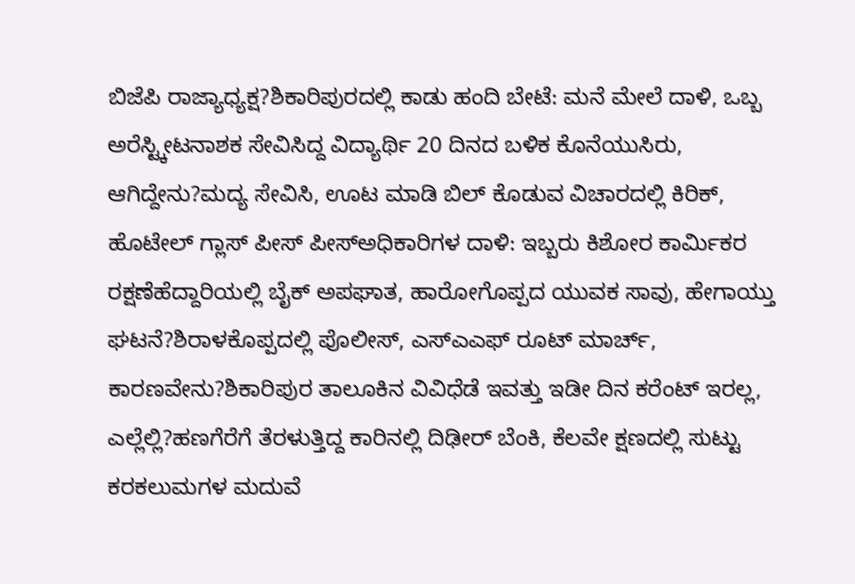ಬಿಜೆಪಿ ರಾಜ್ಯಾಧ್ಯಕ್ಷ?ಶಿಕಾರಿಪುರದಲ್ಲಿ ಕಾಡು ಹಂದಿ ಬೇಟೆ: ಮನೆ ಮೇಲೆ ದಾಳಿ, ಒಬ್ಬ ಅರೆಸ್ಟ್ಕೀಟನಾಶಕ ಸೇವಿಸಿದ್ದ ವಿದ್ಯಾರ್ಥಿ 20 ದಿನದ ಬಳಿಕ ಕೊನೆಯುಸಿರು, ಆಗಿದ್ದೇನು?ಮದ್ಯ ಸೇವಿಸಿ, ಊಟ ಮಾಡಿ ಬಿಲ್ ಕೊಡುವ ವಿಚಾರದಲ್ಲಿ ಕಿರಿಕ್, ಹೊಟೇಲ್ ಗ್ಲಾಸ್ ಪೀಸ್ ಪೀಸ್ಅಧಿಕಾರಿಗಳ ದಾಳಿ: ಇಬ್ಬರು ಕಿಶೋರ ಕಾರ್ಮಿಕರ ರಕ್ಷಣೆಹೆದ್ದಾರಿಯಲ್ಲಿ ಬೈಕ್ ಅಪಘಾತ, ಹಾರೋಗೊಪ್ಪದ ಯುವಕ ಸಾವು, ಹೇಗಾಯ್ತು ಘಟನೆ?ಶಿರಾಳಕೊಪ್ಪದಲ್ಲಿ ಪೊಲೀಸ್, ಎಸ್ಎಎಫ್ ರೂಟ್ ಮಾರ್ಚ್, ಕಾರಣವೇನು?ಶಿಕಾರಿಪುರ ತಾಲೂಕಿನ ವಿವಿಧೆಡೆ ಇವತ್ತು ಇಡೀ ದಿನ ಕರೆಂಟ್ ಇರಲ್ಲ, ಎಲ್ಲೆಲ್ಲಿ?ಹಣಗೆರೆಗೆ ತೆರಳುತ್ತಿದ್ದ ಕಾರಿನಲ್ಲಿ ದಿಢೀರ್ ಬೆಂಕಿ, ಕೆಲವೇ ಕ್ಷಣದಲ್ಲಿ ಸುಟ್ಟು ಕರಕಲುಮಗಳ ಮದುವೆ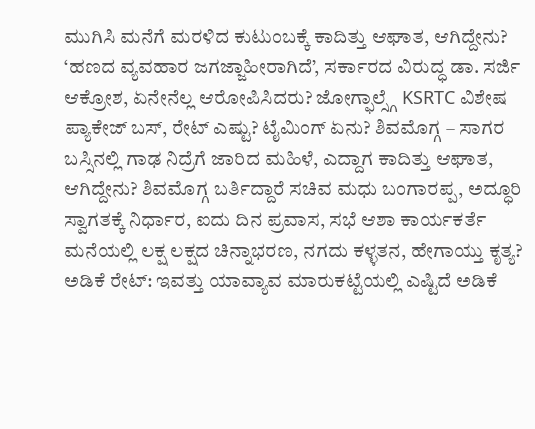ಮುಗಿಸಿ ಮನೆಗೆ ಮರಳಿದ ಕುಟುಂಬಕ್ಕೆ ಕಾದಿತ್ತು ಆಘಾತ, ಆಗಿದ್ದೇನು? ‘ಹಣದ ವ್ಯವಹಾರ ಜಗಜ್ಜಾಹೀರಾಗಿದೆ’, ಸರ್ಕಾರದ ವಿರುದ್ಧ ಡಾ. ಸರ್ಜಿ ಆಕ್ರೋಶ, ಏನೇನೆಲ್ಲ ಆರೋಪಿಸಿದರು? ಜೋಗ್ಫಾಲ್ಸ್ಗೆ KSRTC ವಿಶೇಷ ಪ್ಯಾಕೇಜ್ ಬಸ್, ರೇಟ್ ಎಷ್ಟು? ಟೈಮಿಂಗ್ ಏನು? ಶಿವಮೊಗ್ಗ – ಸಾಗರ ಬಸ್ಸಿನಲ್ಲಿ ಗಾಢ ನಿದ್ರೆಗೆ ಜಾರಿದ ಮಹಿಳೆ, ಎದ್ದಾಗ ಕಾದಿತ್ತು ಆಘಾತ, ಆಗಿದ್ದೇನು? ಶಿವಮೊಗ್ಗ ಬರ್ತಿದ್ದಾರೆ ಸಚಿವ ಮಧು ಬಂಗಾರಪ್ಪ, ಅದ್ಧೂರಿ ಸ್ವಾಗತಕ್ಕೆ ನಿರ್ಧಾರ, ಐದು ದಿನ ಪ್ರವಾಸ, ಸಭೆ ಆಶಾ ಕಾರ್ಯಕರ್ತೆ ಮನೆಯಲ್ಲಿ ಲಕ್ಷ ಲಕ್ಷದ ಚಿನ್ನಾಭರಣ, ನಗದು ಕಳ್ಳತನ, ಹೇಗಾಯ್ತು ಕೃತ್ಯ? ಅಡಿಕೆ ರೇಟ್: ಇವತ್ತು ಯಾವ್ಯಾವ ಮಾರುಕಟ್ಟೆಯಲ್ಲಿ ಎಷ್ಟಿದೆ ಅಡಿಕೆ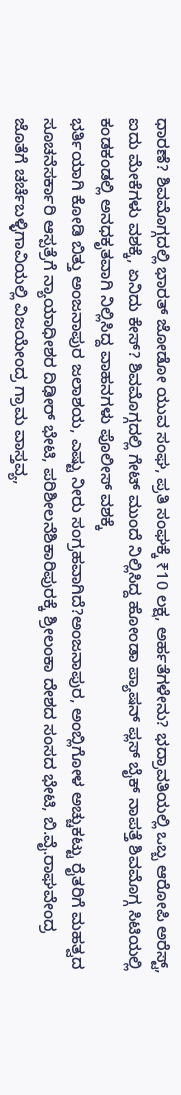ಧಾರಣೆ? ಶಿವಮೊಗ್ಗದಲ್ಲಿ ಭಾರತ್ ಜೋಡೋ ಯುವ ಸಂಘ, ಪ್ರತಿ ಸಂಘಕ್ಕೆ ₹10 ಲಕ್ಷ, ಅರ್ಹತೆಗಳೇನು? ಭದ್ರಾವತಿಯಲ್ಲಿ ಒಬ್ಬ ಆರೋಪಿ ಅರೆಸ್ಟ್, ಐದು ಮೇಕೆಗಳು ವಶಕ್ಕೆ, ಏನಿದು ಕೇಸ್? ಶಿವಮೊಗ್ಗದಲ್ಲಿ ಗೇಟ್ ಮುಂದೆ ನಿಲ್ಲಿಸಿದ್ದ ಹೋಂಡಾ ಪ್ಯಾಷನ್ ಪ್ಲಸ್ ಬೈಕ್ ನಾಪತ್ತೆ ಶಿವಮೊಗ್ಗ ಸಿಟಿಯಲ್ಲಿ ಕಂಡಕಂಡಲ್ಲಿ ಅನಧಕೃತವಾಗಿ ನಿಲ್ಲಿಸಿದ್ದ ವಾಹನಗಳು ಪೊಲೀಸ್ ವಶಕ್ಕೆ
ಭರ್ತಿಯಾಗಿ ಕೋಡಿ ಬಿತ್ತು ಅಂಜನಾಪುರ ಜಲಾಶಯ, ಎಷ್ಟು ನೀರು ಸಂಗ್ರಹವಾಗಿದೆ?ಅಂಜನಾಪುರ, ಅಂಬ್ಲಿಗೋಳ ಅಚ್ಚುಕಟ್ಟು ರೈತರಿಗೆ ಮಹತ್ವದ ಸೂಚನೆಸರ್ಕಾರಿ ಆಸ್ಪತ್ರೆಗೆ ನ್ಯಾಯಾಧೀಶರ ದಿಢೀರ್ ಭೇಟಿ, ಪರಿಶೀಲನೆಶಿಕಾರಿಪುರಕ್ಕೆ ಶ್ರೀಲಂಕಾ ದೇಶದ ಸಂಸದ ಭೇಟಿ, ಬಿ.ವೈ.ರಾಘವೇಂದ್ರ ಜೊತೆಗೆ ಚರ್ಚೆಬಳ್ಳಿಗಾವಿಯಲ್ಲಿ ವಿಜಯೇಂದ್ರ ಗ್ರಾಮ ವಾಸ್ತವ್ಯ,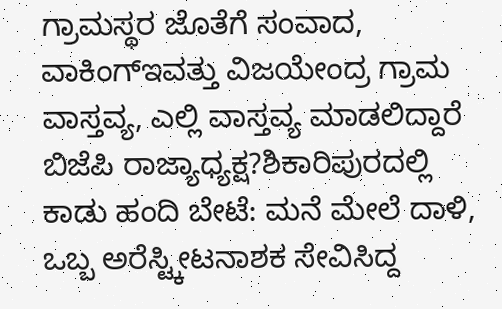ಗ್ರಾಮಸ್ಥರ ಜೊತೆಗೆ ಸಂವಾದ, ವಾಕಿಂಗ್ಇವತ್ತು ವಿಜಯೇಂದ್ರ ಗ್ರಾಮ ವಾಸ್ತವ್ಯ, ಎಲ್ಲಿ ವಾಸ್ತವ್ಯ ಮಾಡಲಿದ್ದಾರೆ ಬಿಜೆಪಿ ರಾಜ್ಯಾಧ್ಯಕ್ಷ?ಶಿಕಾರಿಪುರದಲ್ಲಿ ಕಾಡು ಹಂದಿ ಬೇಟೆ: ಮನೆ ಮೇಲೆ ದಾಳಿ, ಒಬ್ಬ ಅರೆಸ್ಟ್ಕೀಟನಾಶಕ ಸೇವಿಸಿದ್ದ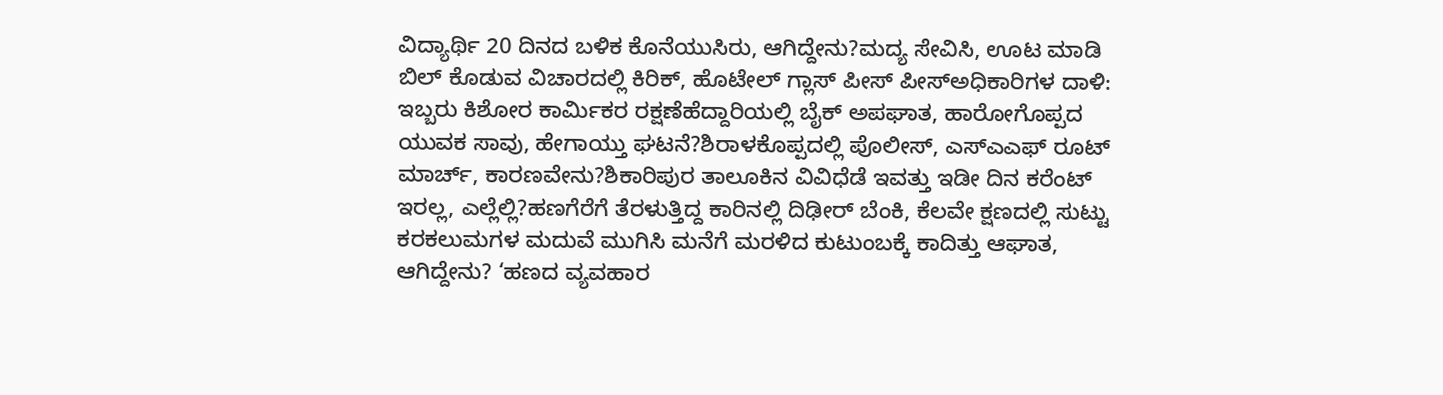ವಿದ್ಯಾರ್ಥಿ 20 ದಿನದ ಬಳಿಕ ಕೊನೆಯುಸಿರು, ಆಗಿದ್ದೇನು?ಮದ್ಯ ಸೇವಿಸಿ, ಊಟ ಮಾಡಿ ಬಿಲ್ ಕೊಡುವ ವಿಚಾರದಲ್ಲಿ ಕಿರಿಕ್, ಹೊಟೇಲ್ ಗ್ಲಾಸ್ ಪೀಸ್ ಪೀಸ್ಅಧಿಕಾರಿಗಳ ದಾಳಿ: ಇಬ್ಬರು ಕಿಶೋರ ಕಾರ್ಮಿಕರ ರಕ್ಷಣೆಹೆದ್ದಾರಿಯಲ್ಲಿ ಬೈಕ್ ಅಪಘಾತ, ಹಾರೋಗೊಪ್ಪದ ಯುವಕ ಸಾವು, ಹೇಗಾಯ್ತು ಘಟನೆ?ಶಿರಾಳಕೊಪ್ಪದಲ್ಲಿ ಪೊಲೀಸ್, ಎಸ್ಎಎಫ್ ರೂಟ್ ಮಾರ್ಚ್, ಕಾರಣವೇನು?ಶಿಕಾರಿಪುರ ತಾಲೂಕಿನ ವಿವಿಧೆಡೆ ಇವತ್ತು ಇಡೀ ದಿನ ಕರೆಂಟ್ ಇರಲ್ಲ, ಎಲ್ಲೆಲ್ಲಿ?ಹಣಗೆರೆಗೆ ತೆರಳುತ್ತಿದ್ದ ಕಾರಿನಲ್ಲಿ ದಿಢೀರ್ ಬೆಂಕಿ, ಕೆಲವೇ ಕ್ಷಣದಲ್ಲಿ ಸುಟ್ಟು ಕರಕಲುಮಗಳ ಮದುವೆ ಮುಗಿಸಿ ಮನೆಗೆ ಮರಳಿದ ಕುಟುಂಬಕ್ಕೆ ಕಾದಿತ್ತು ಆಘಾತ, ಆಗಿದ್ದೇನು? ‘ಹಣದ ವ್ಯವಹಾರ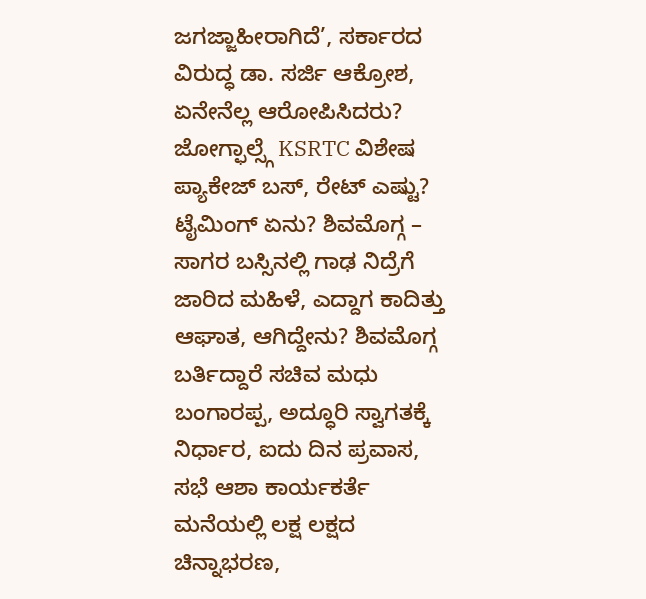ಜಗಜ್ಜಾಹೀರಾಗಿದೆ’, ಸರ್ಕಾರದ ವಿರುದ್ಧ ಡಾ. ಸರ್ಜಿ ಆಕ್ರೋಶ, ಏನೇನೆಲ್ಲ ಆರೋಪಿಸಿದರು? ಜೋಗ್ಫಾಲ್ಸ್ಗೆ KSRTC ವಿಶೇಷ ಪ್ಯಾಕೇಜ್ ಬಸ್, ರೇಟ್ ಎಷ್ಟು? ಟೈಮಿಂಗ್ ಏನು? ಶಿವಮೊಗ್ಗ – ಸಾಗರ ಬಸ್ಸಿನಲ್ಲಿ ಗಾಢ ನಿದ್ರೆಗೆ ಜಾರಿದ ಮಹಿಳೆ, ಎದ್ದಾಗ ಕಾದಿತ್ತು ಆಘಾತ, ಆಗಿದ್ದೇನು? ಶಿವಮೊಗ್ಗ ಬರ್ತಿದ್ದಾರೆ ಸಚಿವ ಮಧು ಬಂಗಾರಪ್ಪ, ಅದ್ಧೂರಿ ಸ್ವಾಗತಕ್ಕೆ ನಿರ್ಧಾರ, ಐದು ದಿನ ಪ್ರವಾಸ, ಸಭೆ ಆಶಾ ಕಾರ್ಯಕರ್ತೆ ಮನೆಯಲ್ಲಿ ಲಕ್ಷ ಲಕ್ಷದ ಚಿನ್ನಾಭರಣ,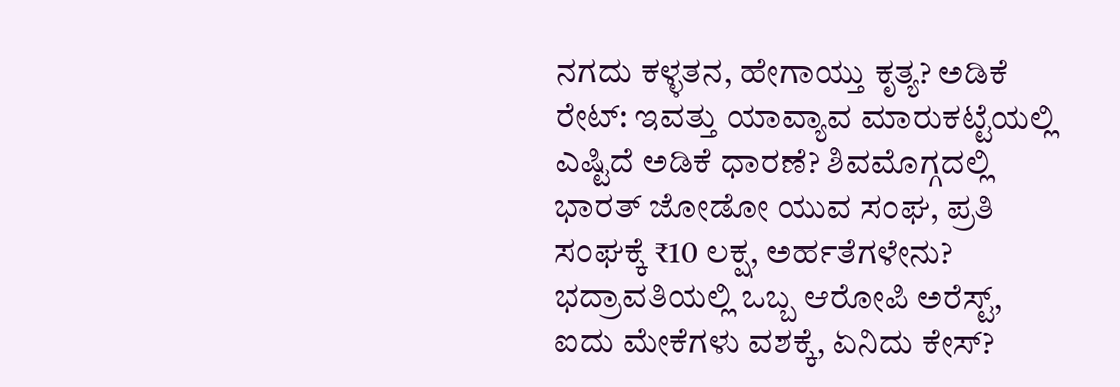ನಗದು ಕಳ್ಳತನ, ಹೇಗಾಯ್ತು ಕೃತ್ಯ? ಅಡಿಕೆ ರೇಟ್: ಇವತ್ತು ಯಾವ್ಯಾವ ಮಾರುಕಟ್ಟೆಯಲ್ಲಿ ಎಷ್ಟಿದೆ ಅಡಿಕೆ ಧಾರಣೆ? ಶಿವಮೊಗ್ಗದಲ್ಲಿ ಭಾರತ್ ಜೋಡೋ ಯುವ ಸಂಘ, ಪ್ರತಿ ಸಂಘಕ್ಕೆ ₹10 ಲಕ್ಷ, ಅರ್ಹತೆಗಳೇನು? ಭದ್ರಾವತಿಯಲ್ಲಿ ಒಬ್ಬ ಆರೋಪಿ ಅರೆಸ್ಟ್, ಐದು ಮೇಕೆಗಳು ವಶಕ್ಕೆ, ಏನಿದು ಕೇಸ್?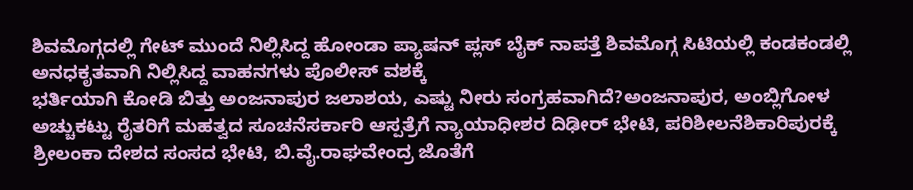ಶಿವಮೊಗ್ಗದಲ್ಲಿ ಗೇಟ್ ಮುಂದೆ ನಿಲ್ಲಿಸಿದ್ದ ಹೋಂಡಾ ಪ್ಯಾಷನ್ ಪ್ಲಸ್ ಬೈಕ್ ನಾಪತ್ತೆ ಶಿವಮೊಗ್ಗ ಸಿಟಿಯಲ್ಲಿ ಕಂಡಕಂಡಲ್ಲಿ ಅನಧಕೃತವಾಗಿ ನಿಲ್ಲಿಸಿದ್ದ ವಾಹನಗಳು ಪೊಲೀಸ್ ವಶಕ್ಕೆ
ಭರ್ತಿಯಾಗಿ ಕೋಡಿ ಬಿತ್ತು ಅಂಜನಾಪುರ ಜಲಾಶಯ, ಎಷ್ಟು ನೀರು ಸಂಗ್ರಹವಾಗಿದೆ?ಅಂಜನಾಪುರ, ಅಂಬ್ಲಿಗೋಳ ಅಚ್ಚುಕಟ್ಟು ರೈತರಿಗೆ ಮಹತ್ವದ ಸೂಚನೆಸರ್ಕಾರಿ ಆಸ್ಪತ್ರೆಗೆ ನ್ಯಾಯಾಧೀಶರ ದಿಢೀರ್ ಭೇಟಿ, ಪರಿಶೀಲನೆಶಿಕಾರಿಪುರಕ್ಕೆ ಶ್ರೀಲಂಕಾ ದೇಶದ ಸಂಸದ ಭೇಟಿ, ಬಿ.ವೈ.ರಾಘವೇಂದ್ರ ಜೊತೆಗೆ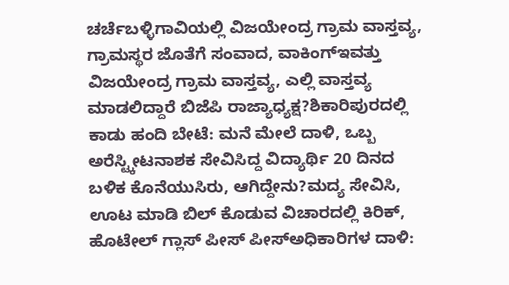ಚರ್ಚೆಬಳ್ಳಿಗಾವಿಯಲ್ಲಿ ವಿಜಯೇಂದ್ರ ಗ್ರಾಮ ವಾಸ್ತವ್ಯ, ಗ್ರಾಮಸ್ಥರ ಜೊತೆಗೆ ಸಂವಾದ, ವಾಕಿಂಗ್ಇವತ್ತು ವಿಜಯೇಂದ್ರ ಗ್ರಾಮ ವಾಸ್ತವ್ಯ, ಎಲ್ಲಿ ವಾಸ್ತವ್ಯ ಮಾಡಲಿದ್ದಾರೆ ಬಿಜೆಪಿ ರಾಜ್ಯಾಧ್ಯಕ್ಷ?ಶಿಕಾರಿಪುರದಲ್ಲಿ ಕಾಡು ಹಂದಿ ಬೇಟೆ: ಮನೆ ಮೇಲೆ ದಾಳಿ, ಒಬ್ಬ ಅರೆಸ್ಟ್ಕೀಟನಾಶಕ ಸೇವಿಸಿದ್ದ ವಿದ್ಯಾರ್ಥಿ 20 ದಿನದ ಬಳಿಕ ಕೊನೆಯುಸಿರು, ಆಗಿದ್ದೇನು?ಮದ್ಯ ಸೇವಿಸಿ, ಊಟ ಮಾಡಿ ಬಿಲ್ ಕೊಡುವ ವಿಚಾರದಲ್ಲಿ ಕಿರಿಕ್, ಹೊಟೇಲ್ ಗ್ಲಾಸ್ ಪೀಸ್ ಪೀಸ್ಅಧಿಕಾರಿಗಳ ದಾಳಿ: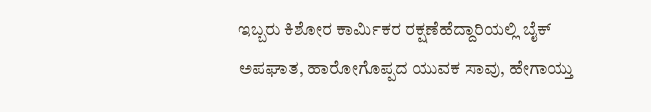ಇಬ್ಬರು ಕಿಶೋರ ಕಾರ್ಮಿಕರ ರಕ್ಷಣೆಹೆದ್ದಾರಿಯಲ್ಲಿ ಬೈಕ್ ಅಪಘಾತ, ಹಾರೋಗೊಪ್ಪದ ಯುವಕ ಸಾವು, ಹೇಗಾಯ್ತು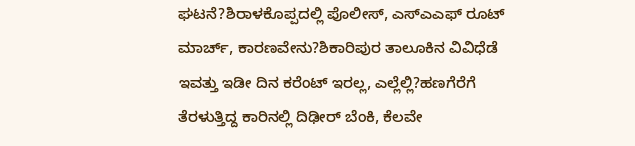ಘಟನೆ?ಶಿರಾಳಕೊಪ್ಪದಲ್ಲಿ ಪೊಲೀಸ್, ಎಸ್ಎಎಫ್ ರೂಟ್ ಮಾರ್ಚ್, ಕಾರಣವೇನು?ಶಿಕಾರಿಪುರ ತಾಲೂಕಿನ ವಿವಿಧೆಡೆ ಇವತ್ತು ಇಡೀ ದಿನ ಕರೆಂಟ್ ಇರಲ್ಲ, ಎಲ್ಲೆಲ್ಲಿ?ಹಣಗೆರೆಗೆ ತೆರಳುತ್ತಿದ್ದ ಕಾರಿನಲ್ಲಿ ದಿಢೀರ್ ಬೆಂಕಿ, ಕೆಲವೇ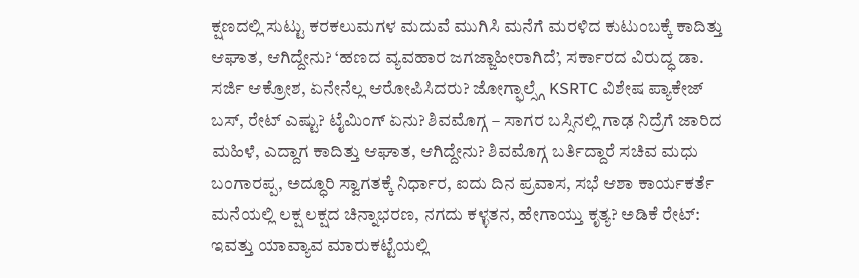ಕ್ಷಣದಲ್ಲಿ ಸುಟ್ಟು ಕರಕಲುಮಗಳ ಮದುವೆ ಮುಗಿಸಿ ಮನೆಗೆ ಮರಳಿದ ಕುಟುಂಬಕ್ಕೆ ಕಾದಿತ್ತು ಆಘಾತ, ಆಗಿದ್ದೇನು? ‘ಹಣದ ವ್ಯವಹಾರ ಜಗಜ್ಜಾಹೀರಾಗಿದೆ’, ಸರ್ಕಾರದ ವಿರುದ್ಧ ಡಾ. ಸರ್ಜಿ ಆಕ್ರೋಶ, ಏನೇನೆಲ್ಲ ಆರೋಪಿಸಿದರು? ಜೋಗ್ಫಾಲ್ಸ್ಗೆ KSRTC ವಿಶೇಷ ಪ್ಯಾಕೇಜ್ ಬಸ್, ರೇಟ್ ಎಷ್ಟು? ಟೈಮಿಂಗ್ ಏನು? ಶಿವಮೊಗ್ಗ – ಸಾಗರ ಬಸ್ಸಿನಲ್ಲಿ ಗಾಢ ನಿದ್ರೆಗೆ ಜಾರಿದ ಮಹಿಳೆ, ಎದ್ದಾಗ ಕಾದಿತ್ತು ಆಘಾತ, ಆಗಿದ್ದೇನು? ಶಿವಮೊಗ್ಗ ಬರ್ತಿದ್ದಾರೆ ಸಚಿವ ಮಧು ಬಂಗಾರಪ್ಪ, ಅದ್ಧೂರಿ ಸ್ವಾಗತಕ್ಕೆ ನಿರ್ಧಾರ, ಐದು ದಿನ ಪ್ರವಾಸ, ಸಭೆ ಆಶಾ ಕಾರ್ಯಕರ್ತೆ ಮನೆಯಲ್ಲಿ ಲಕ್ಷ ಲಕ್ಷದ ಚಿನ್ನಾಭರಣ, ನಗದು ಕಳ್ಳತನ, ಹೇಗಾಯ್ತು ಕೃತ್ಯ? ಅಡಿಕೆ ರೇಟ್: ಇವತ್ತು ಯಾವ್ಯಾವ ಮಾರುಕಟ್ಟೆಯಲ್ಲಿ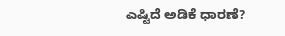ಎಷ್ಟಿದೆ ಅಡಿಕೆ ಧಾರಣೆ?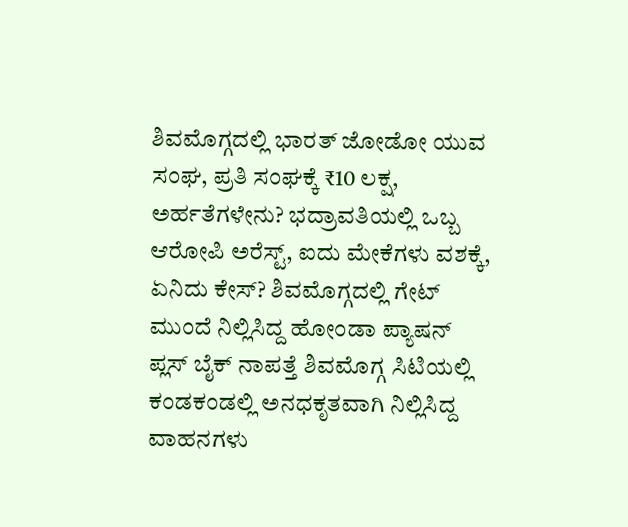ಶಿವಮೊಗ್ಗದಲ್ಲಿ ಭಾರತ್ ಜೋಡೋ ಯುವ ಸಂಘ, ಪ್ರತಿ ಸಂಘಕ್ಕೆ ₹10 ಲಕ್ಷ, ಅರ್ಹತೆಗಳೇನು? ಭದ್ರಾವತಿಯಲ್ಲಿ ಒಬ್ಬ ಆರೋಪಿ ಅರೆಸ್ಟ್, ಐದು ಮೇಕೆಗಳು ವಶಕ್ಕೆ, ಏನಿದು ಕೇಸ್? ಶಿವಮೊಗ್ಗದಲ್ಲಿ ಗೇಟ್ ಮುಂದೆ ನಿಲ್ಲಿಸಿದ್ದ ಹೋಂಡಾ ಪ್ಯಾಷನ್ ಪ್ಲಸ್ ಬೈಕ್ ನಾಪತ್ತೆ ಶಿವಮೊಗ್ಗ ಸಿಟಿಯಲ್ಲಿ ಕಂಡಕಂಡಲ್ಲಿ ಅನಧಕೃತವಾಗಿ ನಿಲ್ಲಿಸಿದ್ದ ವಾಹನಗಳು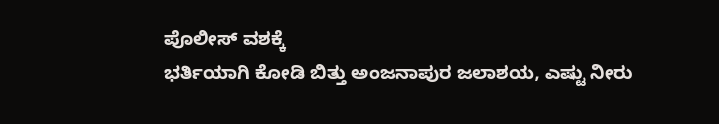ಪೊಲೀಸ್ ವಶಕ್ಕೆ
ಭರ್ತಿಯಾಗಿ ಕೋಡಿ ಬಿತ್ತು ಅಂಜನಾಪುರ ಜಲಾಶಯ, ಎಷ್ಟು ನೀರು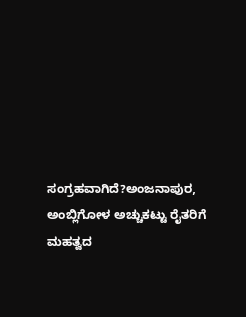ಸಂಗ್ರಹವಾಗಿದೆ?ಅಂಜನಾಪುರ, ಅಂಬ್ಲಿಗೋಳ ಅಚ್ಚುಕಟ್ಟು ರೈತರಿಗೆ ಮಹತ್ವದ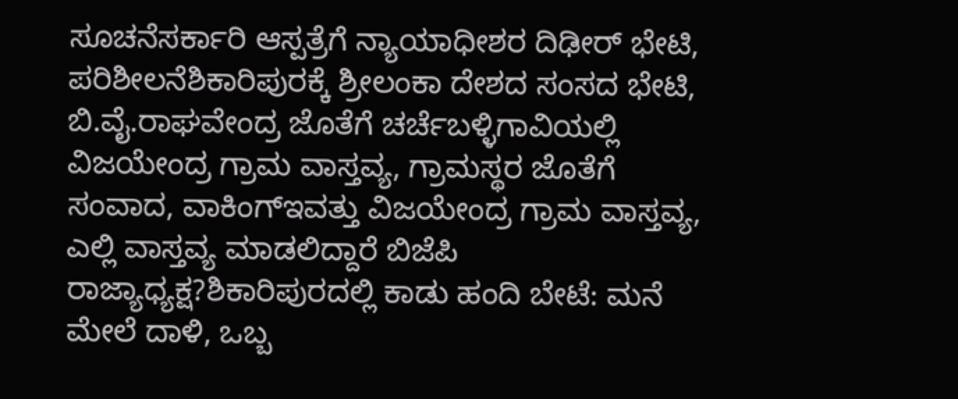ಸೂಚನೆಸರ್ಕಾರಿ ಆಸ್ಪತ್ರೆಗೆ ನ್ಯಾಯಾಧೀಶರ ದಿಢೀರ್ ಭೇಟಿ, ಪರಿಶೀಲನೆಶಿಕಾರಿಪುರಕ್ಕೆ ಶ್ರೀಲಂಕಾ ದೇಶದ ಸಂಸದ ಭೇಟಿ, ಬಿ.ವೈ.ರಾಘವೇಂದ್ರ ಜೊತೆಗೆ ಚರ್ಚೆಬಳ್ಳಿಗಾವಿಯಲ್ಲಿ ವಿಜಯೇಂದ್ರ ಗ್ರಾಮ ವಾಸ್ತವ್ಯ, ಗ್ರಾಮಸ್ಥರ ಜೊತೆಗೆ ಸಂವಾದ, ವಾಕಿಂಗ್ಇವತ್ತು ವಿಜಯೇಂದ್ರ ಗ್ರಾಮ ವಾಸ್ತವ್ಯ, ಎಲ್ಲಿ ವಾಸ್ತವ್ಯ ಮಾಡಲಿದ್ದಾರೆ ಬಿಜೆಪಿ ರಾಜ್ಯಾಧ್ಯಕ್ಷ?ಶಿಕಾರಿಪುರದಲ್ಲಿ ಕಾಡು ಹಂದಿ ಬೇಟೆ: ಮನೆ ಮೇಲೆ ದಾಳಿ, ಒಬ್ಬ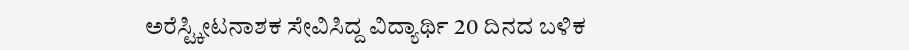ಅರೆಸ್ಟ್ಕೀಟನಾಶಕ ಸೇವಿಸಿದ್ದ ವಿದ್ಯಾರ್ಥಿ 20 ದಿನದ ಬಳಿಕ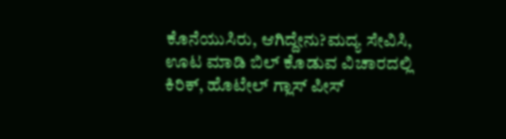ಕೊನೆಯುಸಿರು, ಆಗಿದ್ದೇನು?ಮದ್ಯ ಸೇವಿಸಿ, ಊಟ ಮಾಡಿ ಬಿಲ್ ಕೊಡುವ ವಿಚಾರದಲ್ಲಿ ಕಿರಿಕ್, ಹೊಟೇಲ್ ಗ್ಲಾಸ್ ಪೀಸ್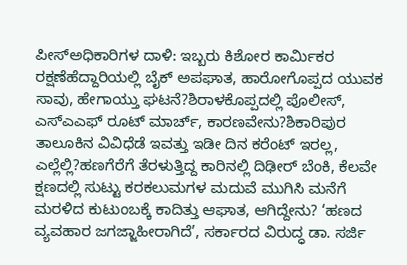ಪೀಸ್ಅಧಿಕಾರಿಗಳ ದಾಳಿ: ಇಬ್ಬರು ಕಿಶೋರ ಕಾರ್ಮಿಕರ ರಕ್ಷಣೆಹೆದ್ದಾರಿಯಲ್ಲಿ ಬೈಕ್ ಅಪಘಾತ, ಹಾರೋಗೊಪ್ಪದ ಯುವಕ ಸಾವು, ಹೇಗಾಯ್ತು ಘಟನೆ?ಶಿರಾಳಕೊಪ್ಪದಲ್ಲಿ ಪೊಲೀಸ್, ಎಸ್ಎಎಫ್ ರೂಟ್ ಮಾರ್ಚ್, ಕಾರಣವೇನು?ಶಿಕಾರಿಪುರ ತಾಲೂಕಿನ ವಿವಿಧೆಡೆ ಇವತ್ತು ಇಡೀ ದಿನ ಕರೆಂಟ್ ಇರಲ್ಲ, ಎಲ್ಲೆಲ್ಲಿ?ಹಣಗೆರೆಗೆ ತೆರಳುತ್ತಿದ್ದ ಕಾರಿನಲ್ಲಿ ದಿಢೀರ್ ಬೆಂಕಿ, ಕೆಲವೇ ಕ್ಷಣದಲ್ಲಿ ಸುಟ್ಟು ಕರಕಲುಮಗಳ ಮದುವೆ ಮುಗಿಸಿ ಮನೆಗೆ ಮರಳಿದ ಕುಟುಂಬಕ್ಕೆ ಕಾದಿತ್ತು ಆಘಾತ, ಆಗಿದ್ದೇನು? ‘ಹಣದ ವ್ಯವಹಾರ ಜಗಜ್ಜಾಹೀರಾಗಿದೆ’, ಸರ್ಕಾರದ ವಿರುದ್ಧ ಡಾ. ಸರ್ಜಿ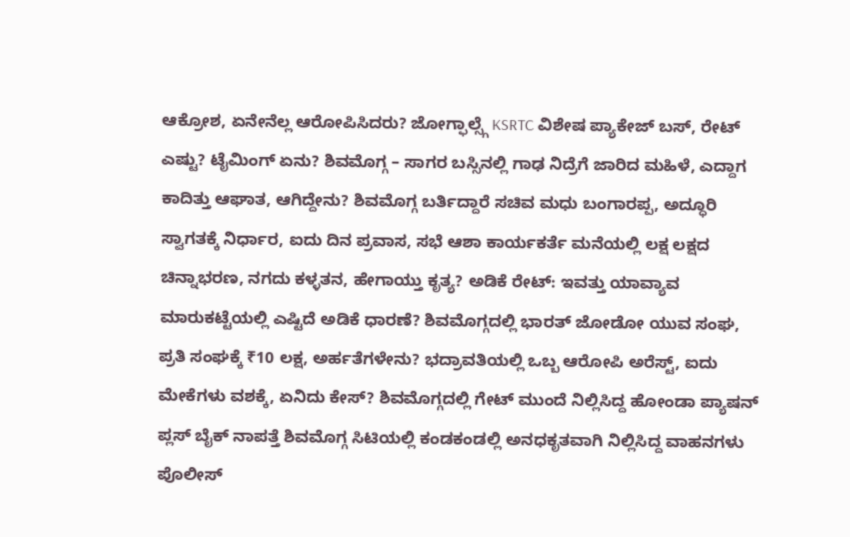ಆಕ್ರೋಶ, ಏನೇನೆಲ್ಲ ಆರೋಪಿಸಿದರು? ಜೋಗ್ಫಾಲ್ಸ್ಗೆ KSRTC ವಿಶೇಷ ಪ್ಯಾಕೇಜ್ ಬಸ್, ರೇಟ್ ಎಷ್ಟು? ಟೈಮಿಂಗ್ ಏನು? ಶಿವಮೊಗ್ಗ – ಸಾಗರ ಬಸ್ಸಿನಲ್ಲಿ ಗಾಢ ನಿದ್ರೆಗೆ ಜಾರಿದ ಮಹಿಳೆ, ಎದ್ದಾಗ ಕಾದಿತ್ತು ಆಘಾತ, ಆಗಿದ್ದೇನು? ಶಿವಮೊಗ್ಗ ಬರ್ತಿದ್ದಾರೆ ಸಚಿವ ಮಧು ಬಂಗಾರಪ್ಪ, ಅದ್ಧೂರಿ ಸ್ವಾಗತಕ್ಕೆ ನಿರ್ಧಾರ, ಐದು ದಿನ ಪ್ರವಾಸ, ಸಭೆ ಆಶಾ ಕಾರ್ಯಕರ್ತೆ ಮನೆಯಲ್ಲಿ ಲಕ್ಷ ಲಕ್ಷದ ಚಿನ್ನಾಭರಣ, ನಗದು ಕಳ್ಳತನ, ಹೇಗಾಯ್ತು ಕೃತ್ಯ? ಅಡಿಕೆ ರೇಟ್: ಇವತ್ತು ಯಾವ್ಯಾವ ಮಾರುಕಟ್ಟೆಯಲ್ಲಿ ಎಷ್ಟಿದೆ ಅಡಿಕೆ ಧಾರಣೆ? ಶಿವಮೊಗ್ಗದಲ್ಲಿ ಭಾರತ್ ಜೋಡೋ ಯುವ ಸಂಘ, ಪ್ರತಿ ಸಂಘಕ್ಕೆ ₹10 ಲಕ್ಷ, ಅರ್ಹತೆಗಳೇನು? ಭದ್ರಾವತಿಯಲ್ಲಿ ಒಬ್ಬ ಆರೋಪಿ ಅರೆಸ್ಟ್, ಐದು ಮೇಕೆಗಳು ವಶಕ್ಕೆ, ಏನಿದು ಕೇಸ್? ಶಿವಮೊಗ್ಗದಲ್ಲಿ ಗೇಟ್ ಮುಂದೆ ನಿಲ್ಲಿಸಿದ್ದ ಹೋಂಡಾ ಪ್ಯಾಷನ್ ಪ್ಲಸ್ ಬೈಕ್ ನಾಪತ್ತೆ ಶಿವಮೊಗ್ಗ ಸಿಟಿಯಲ್ಲಿ ಕಂಡಕಂಡಲ್ಲಿ ಅನಧಕೃತವಾಗಿ ನಿಲ್ಲಿಸಿದ್ದ ವಾಹನಗಳು ಪೊಲೀಸ್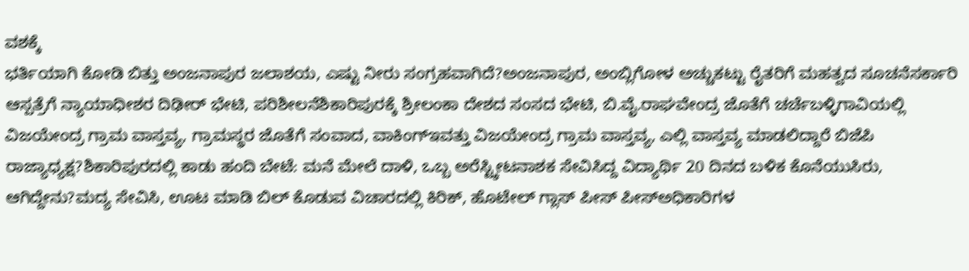ವಶಕ್ಕೆ
ಭರ್ತಿಯಾಗಿ ಕೋಡಿ ಬಿತ್ತು ಅಂಜನಾಪುರ ಜಲಾಶಯ, ಎಷ್ಟು ನೀರು ಸಂಗ್ರಹವಾಗಿದೆ?ಅಂಜನಾಪುರ, ಅಂಬ್ಲಿಗೋಳ ಅಚ್ಚುಕಟ್ಟು ರೈತರಿಗೆ ಮಹತ್ವದ ಸೂಚನೆಸರ್ಕಾರಿ ಆಸ್ಪತ್ರೆಗೆ ನ್ಯಾಯಾಧೀಶರ ದಿಢೀರ್ ಭೇಟಿ, ಪರಿಶೀಲನೆಶಿಕಾರಿಪುರಕ್ಕೆ ಶ್ರೀಲಂಕಾ ದೇಶದ ಸಂಸದ ಭೇಟಿ, ಬಿ.ವೈ.ರಾಘವೇಂದ್ರ ಜೊತೆಗೆ ಚರ್ಚೆಬಳ್ಳಿಗಾವಿಯಲ್ಲಿ ವಿಜಯೇಂದ್ರ ಗ್ರಾಮ ವಾಸ್ತವ್ಯ, ಗ್ರಾಮಸ್ಥರ ಜೊತೆಗೆ ಸಂವಾದ, ವಾಕಿಂಗ್ಇವತ್ತು ವಿಜಯೇಂದ್ರ ಗ್ರಾಮ ವಾಸ್ತವ್ಯ, ಎಲ್ಲಿ ವಾಸ್ತವ್ಯ ಮಾಡಲಿದ್ದಾರೆ ಬಿಜೆಪಿ ರಾಜ್ಯಾಧ್ಯಕ್ಷ?ಶಿಕಾರಿಪುರದಲ್ಲಿ ಕಾಡು ಹಂದಿ ಬೇಟೆ: ಮನೆ ಮೇಲೆ ದಾಳಿ, ಒಬ್ಬ ಅರೆಸ್ಟ್ಕೀಟನಾಶಕ ಸೇವಿಸಿದ್ದ ವಿದ್ಯಾರ್ಥಿ 20 ದಿನದ ಬಳಿಕ ಕೊನೆಯುಸಿರು, ಆಗಿದ್ದೇನು?ಮದ್ಯ ಸೇವಿಸಿ, ಊಟ ಮಾಡಿ ಬಿಲ್ ಕೊಡುವ ವಿಚಾರದಲ್ಲಿ ಕಿರಿಕ್, ಹೊಟೇಲ್ ಗ್ಲಾಸ್ ಪೀಸ್ ಪೀಸ್ಅಧಿಕಾರಿಗಳ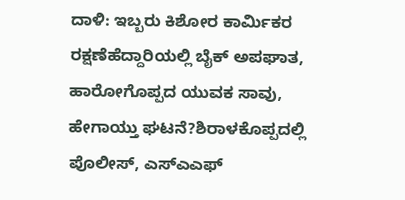ದಾಳಿ: ಇಬ್ಬರು ಕಿಶೋರ ಕಾರ್ಮಿಕರ ರಕ್ಷಣೆಹೆದ್ದಾರಿಯಲ್ಲಿ ಬೈಕ್ ಅಪಘಾತ, ಹಾರೋಗೊಪ್ಪದ ಯುವಕ ಸಾವು, ಹೇಗಾಯ್ತು ಘಟನೆ?ಶಿರಾಳಕೊಪ್ಪದಲ್ಲಿ ಪೊಲೀಸ್, ಎಸ್ಎಎಫ್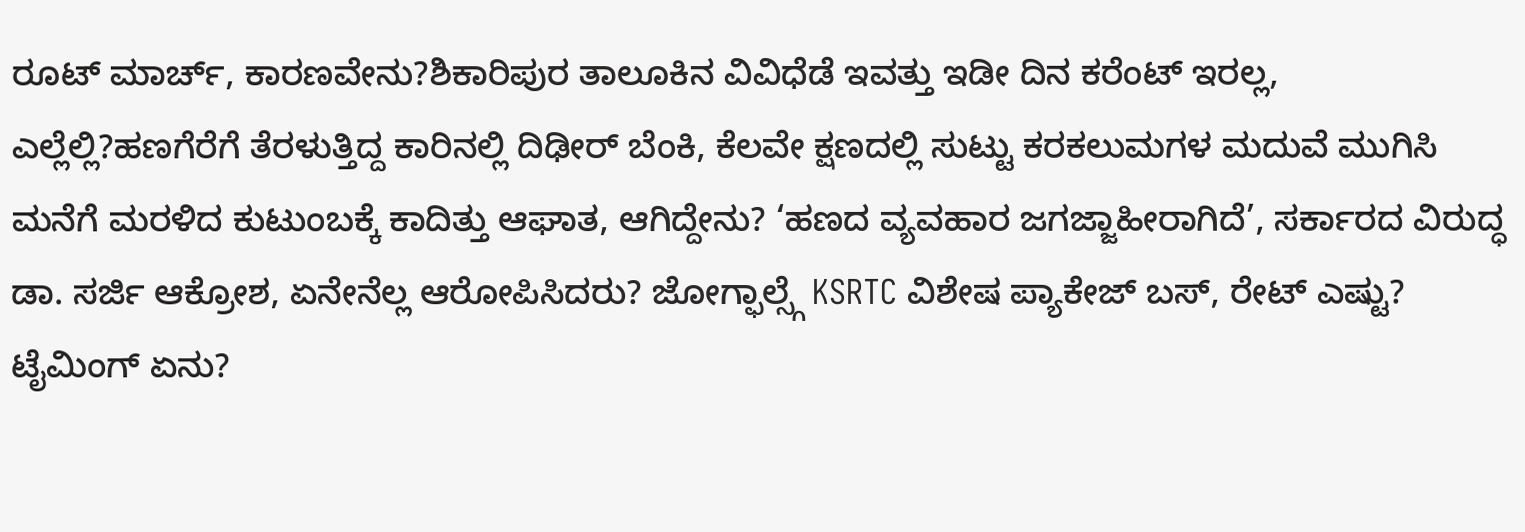ರೂಟ್ ಮಾರ್ಚ್, ಕಾರಣವೇನು?ಶಿಕಾರಿಪುರ ತಾಲೂಕಿನ ವಿವಿಧೆಡೆ ಇವತ್ತು ಇಡೀ ದಿನ ಕರೆಂಟ್ ಇರಲ್ಲ, ಎಲ್ಲೆಲ್ಲಿ?ಹಣಗೆರೆಗೆ ತೆರಳುತ್ತಿದ್ದ ಕಾರಿನಲ್ಲಿ ದಿಢೀರ್ ಬೆಂಕಿ, ಕೆಲವೇ ಕ್ಷಣದಲ್ಲಿ ಸುಟ್ಟು ಕರಕಲುಮಗಳ ಮದುವೆ ಮುಗಿಸಿ ಮನೆಗೆ ಮರಳಿದ ಕುಟುಂಬಕ್ಕೆ ಕಾದಿತ್ತು ಆಘಾತ, ಆಗಿದ್ದೇನು? ‘ಹಣದ ವ್ಯವಹಾರ ಜಗಜ್ಜಾಹೀರಾಗಿದೆ’, ಸರ್ಕಾರದ ವಿರುದ್ಧ ಡಾ. ಸರ್ಜಿ ಆಕ್ರೋಶ, ಏನೇನೆಲ್ಲ ಆರೋಪಿಸಿದರು? ಜೋಗ್ಫಾಲ್ಸ್ಗೆ KSRTC ವಿಶೇಷ ಪ್ಯಾಕೇಜ್ ಬಸ್, ರೇಟ್ ಎಷ್ಟು? ಟೈಮಿಂಗ್ ಏನು?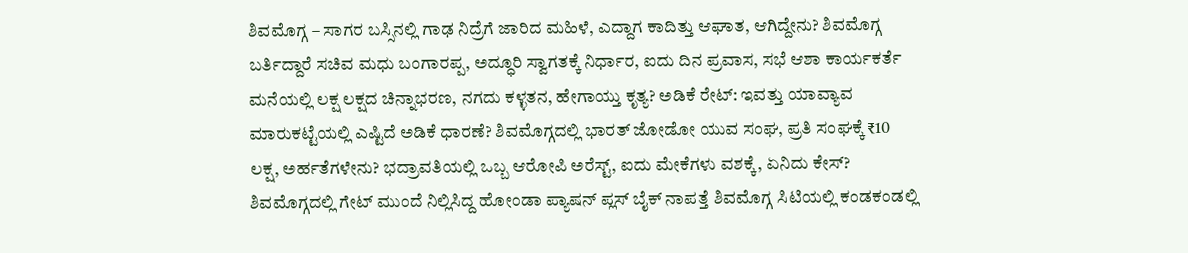ಶಿವಮೊಗ್ಗ – ಸಾಗರ ಬಸ್ಸಿನಲ್ಲಿ ಗಾಢ ನಿದ್ರೆಗೆ ಜಾರಿದ ಮಹಿಳೆ, ಎದ್ದಾಗ ಕಾದಿತ್ತು ಆಘಾತ, ಆಗಿದ್ದೇನು? ಶಿವಮೊಗ್ಗ ಬರ್ತಿದ್ದಾರೆ ಸಚಿವ ಮಧು ಬಂಗಾರಪ್ಪ, ಅದ್ಧೂರಿ ಸ್ವಾಗತಕ್ಕೆ ನಿರ್ಧಾರ, ಐದು ದಿನ ಪ್ರವಾಸ, ಸಭೆ ಆಶಾ ಕಾರ್ಯಕರ್ತೆ ಮನೆಯಲ್ಲಿ ಲಕ್ಷ ಲಕ್ಷದ ಚಿನ್ನಾಭರಣ, ನಗದು ಕಳ್ಳತನ, ಹೇಗಾಯ್ತು ಕೃತ್ಯ? ಅಡಿಕೆ ರೇಟ್: ಇವತ್ತು ಯಾವ್ಯಾವ ಮಾರುಕಟ್ಟೆಯಲ್ಲಿ ಎಷ್ಟಿದೆ ಅಡಿಕೆ ಧಾರಣೆ? ಶಿವಮೊಗ್ಗದಲ್ಲಿ ಭಾರತ್ ಜೋಡೋ ಯುವ ಸಂಘ, ಪ್ರತಿ ಸಂಘಕ್ಕೆ ₹10 ಲಕ್ಷ, ಅರ್ಹತೆಗಳೇನು? ಭದ್ರಾವತಿಯಲ್ಲಿ ಒಬ್ಬ ಆರೋಪಿ ಅರೆಸ್ಟ್, ಐದು ಮೇಕೆಗಳು ವಶಕ್ಕೆ, ಏನಿದು ಕೇಸ್? ಶಿವಮೊಗ್ಗದಲ್ಲಿ ಗೇಟ್ ಮುಂದೆ ನಿಲ್ಲಿಸಿದ್ದ ಹೋಂಡಾ ಪ್ಯಾಷನ್ ಪ್ಲಸ್ ಬೈಕ್ ನಾಪತ್ತೆ ಶಿವಮೊಗ್ಗ ಸಿಟಿಯಲ್ಲಿ ಕಂಡಕಂಡಲ್ಲಿ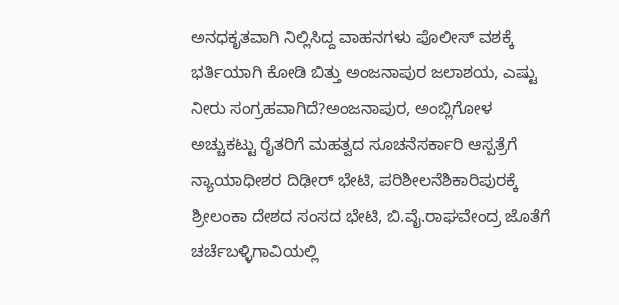ಅನಧಕೃತವಾಗಿ ನಿಲ್ಲಿಸಿದ್ದ ವಾಹನಗಳು ಪೊಲೀಸ್ ವಶಕ್ಕೆ
ಭರ್ತಿಯಾಗಿ ಕೋಡಿ ಬಿತ್ತು ಅಂಜನಾಪುರ ಜಲಾಶಯ, ಎಷ್ಟು ನೀರು ಸಂಗ್ರಹವಾಗಿದೆ?ಅಂಜನಾಪುರ, ಅಂಬ್ಲಿಗೋಳ ಅಚ್ಚುಕಟ್ಟು ರೈತರಿಗೆ ಮಹತ್ವದ ಸೂಚನೆಸರ್ಕಾರಿ ಆಸ್ಪತ್ರೆಗೆ ನ್ಯಾಯಾಧೀಶರ ದಿಢೀರ್ ಭೇಟಿ, ಪರಿಶೀಲನೆಶಿಕಾರಿಪುರಕ್ಕೆ ಶ್ರೀಲಂಕಾ ದೇಶದ ಸಂಸದ ಭೇಟಿ, ಬಿ.ವೈ.ರಾಘವೇಂದ್ರ ಜೊತೆಗೆ ಚರ್ಚೆಬಳ್ಳಿಗಾವಿಯಲ್ಲಿ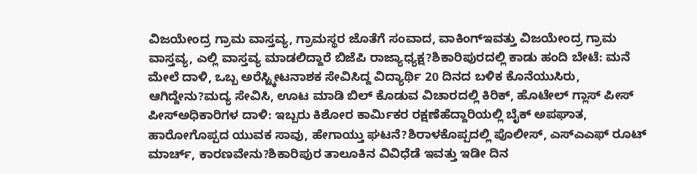ವಿಜಯೇಂದ್ರ ಗ್ರಾಮ ವಾಸ್ತವ್ಯ, ಗ್ರಾಮಸ್ಥರ ಜೊತೆಗೆ ಸಂವಾದ, ವಾಕಿಂಗ್ಇವತ್ತು ವಿಜಯೇಂದ್ರ ಗ್ರಾಮ ವಾಸ್ತವ್ಯ, ಎಲ್ಲಿ ವಾಸ್ತವ್ಯ ಮಾಡಲಿದ್ದಾರೆ ಬಿಜೆಪಿ ರಾಜ್ಯಾಧ್ಯಕ್ಷ?ಶಿಕಾರಿಪುರದಲ್ಲಿ ಕಾಡು ಹಂದಿ ಬೇಟೆ: ಮನೆ ಮೇಲೆ ದಾಳಿ, ಒಬ್ಬ ಅರೆಸ್ಟ್ಕೀಟನಾಶಕ ಸೇವಿಸಿದ್ದ ವಿದ್ಯಾರ್ಥಿ 20 ದಿನದ ಬಳಿಕ ಕೊನೆಯುಸಿರು, ಆಗಿದ್ದೇನು?ಮದ್ಯ ಸೇವಿಸಿ, ಊಟ ಮಾಡಿ ಬಿಲ್ ಕೊಡುವ ವಿಚಾರದಲ್ಲಿ ಕಿರಿಕ್, ಹೊಟೇಲ್ ಗ್ಲಾಸ್ ಪೀಸ್ ಪೀಸ್ಅಧಿಕಾರಿಗಳ ದಾಳಿ: ಇಬ್ಬರು ಕಿಶೋರ ಕಾರ್ಮಿಕರ ರಕ್ಷಣೆಹೆದ್ದಾರಿಯಲ್ಲಿ ಬೈಕ್ ಅಪಘಾತ, ಹಾರೋಗೊಪ್ಪದ ಯುವಕ ಸಾವು, ಹೇಗಾಯ್ತು ಘಟನೆ?ಶಿರಾಳಕೊಪ್ಪದಲ್ಲಿ ಪೊಲೀಸ್, ಎಸ್ಎಎಫ್ ರೂಟ್ ಮಾರ್ಚ್, ಕಾರಣವೇನು?ಶಿಕಾರಿಪುರ ತಾಲೂಕಿನ ವಿವಿಧೆಡೆ ಇವತ್ತು ಇಡೀ ದಿನ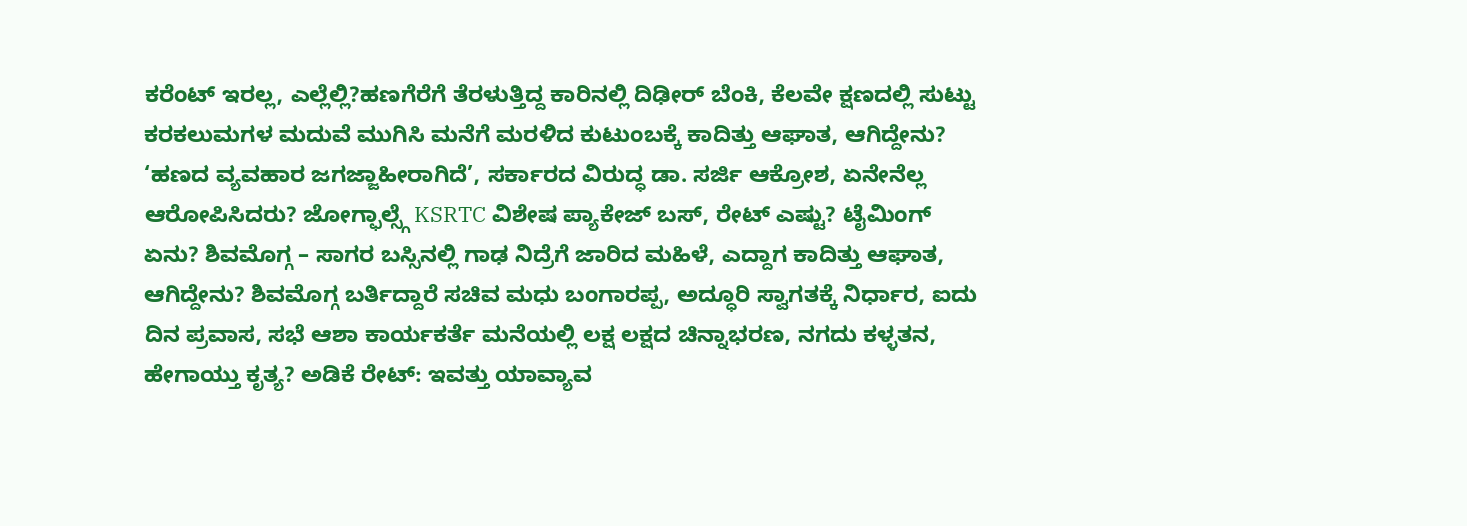ಕರೆಂಟ್ ಇರಲ್ಲ, ಎಲ್ಲೆಲ್ಲಿ?ಹಣಗೆರೆಗೆ ತೆರಳುತ್ತಿದ್ದ ಕಾರಿನಲ್ಲಿ ದಿಢೀರ್ ಬೆಂಕಿ, ಕೆಲವೇ ಕ್ಷಣದಲ್ಲಿ ಸುಟ್ಟು ಕರಕಲುಮಗಳ ಮದುವೆ ಮುಗಿಸಿ ಮನೆಗೆ ಮರಳಿದ ಕುಟುಂಬಕ್ಕೆ ಕಾದಿತ್ತು ಆಘಾತ, ಆಗಿದ್ದೇನು? ‘ಹಣದ ವ್ಯವಹಾರ ಜಗಜ್ಜಾಹೀರಾಗಿದೆ’, ಸರ್ಕಾರದ ವಿರುದ್ಧ ಡಾ. ಸರ್ಜಿ ಆಕ್ರೋಶ, ಏನೇನೆಲ್ಲ ಆರೋಪಿಸಿದರು? ಜೋಗ್ಫಾಲ್ಸ್ಗೆ KSRTC ವಿಶೇಷ ಪ್ಯಾಕೇಜ್ ಬಸ್, ರೇಟ್ ಎಷ್ಟು? ಟೈಮಿಂಗ್ ಏನು? ಶಿವಮೊಗ್ಗ – ಸಾಗರ ಬಸ್ಸಿನಲ್ಲಿ ಗಾಢ ನಿದ್ರೆಗೆ ಜಾರಿದ ಮಹಿಳೆ, ಎದ್ದಾಗ ಕಾದಿತ್ತು ಆಘಾತ, ಆಗಿದ್ದೇನು? ಶಿವಮೊಗ್ಗ ಬರ್ತಿದ್ದಾರೆ ಸಚಿವ ಮಧು ಬಂಗಾರಪ್ಪ, ಅದ್ಧೂರಿ ಸ್ವಾಗತಕ್ಕೆ ನಿರ್ಧಾರ, ಐದು ದಿನ ಪ್ರವಾಸ, ಸಭೆ ಆಶಾ ಕಾರ್ಯಕರ್ತೆ ಮನೆಯಲ್ಲಿ ಲಕ್ಷ ಲಕ್ಷದ ಚಿನ್ನಾಭರಣ, ನಗದು ಕಳ್ಳತನ, ಹೇಗಾಯ್ತು ಕೃತ್ಯ? ಅಡಿಕೆ ರೇಟ್: ಇವತ್ತು ಯಾವ್ಯಾವ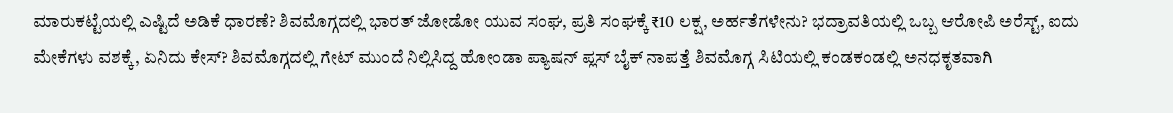ಮಾರುಕಟ್ಟೆಯಲ್ಲಿ ಎಷ್ಟಿದೆ ಅಡಿಕೆ ಧಾರಣೆ? ಶಿವಮೊಗ್ಗದಲ್ಲಿ ಭಾರತ್ ಜೋಡೋ ಯುವ ಸಂಘ, ಪ್ರತಿ ಸಂಘಕ್ಕೆ ₹10 ಲಕ್ಷ, ಅರ್ಹತೆಗಳೇನು? ಭದ್ರಾವತಿಯಲ್ಲಿ ಒಬ್ಬ ಆರೋಪಿ ಅರೆಸ್ಟ್, ಐದು ಮೇಕೆಗಳು ವಶಕ್ಕೆ, ಏನಿದು ಕೇಸ್? ಶಿವಮೊಗ್ಗದಲ್ಲಿ ಗೇಟ್ ಮುಂದೆ ನಿಲ್ಲಿಸಿದ್ದ ಹೋಂಡಾ ಪ್ಯಾಷನ್ ಪ್ಲಸ್ ಬೈಕ್ ನಾಪತ್ತೆ ಶಿವಮೊಗ್ಗ ಸಿಟಿಯಲ್ಲಿ ಕಂಡಕಂಡಲ್ಲಿ ಅನಧಕೃತವಾಗಿ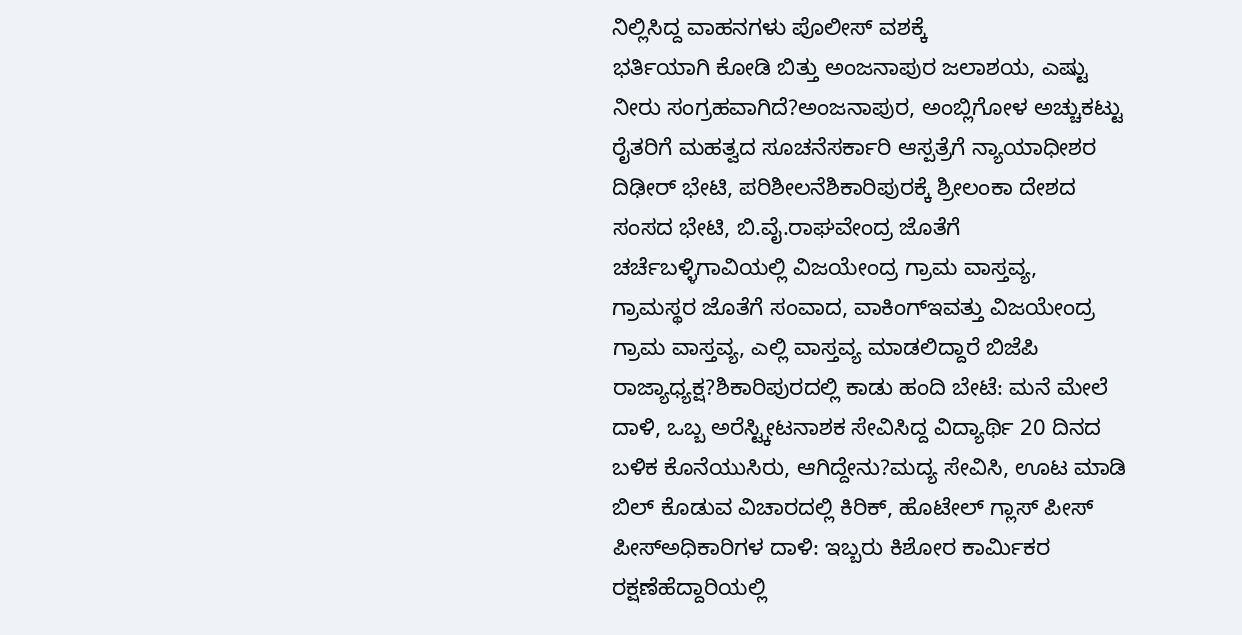ನಿಲ್ಲಿಸಿದ್ದ ವಾಹನಗಳು ಪೊಲೀಸ್ ವಶಕ್ಕೆ
ಭರ್ತಿಯಾಗಿ ಕೋಡಿ ಬಿತ್ತು ಅಂಜನಾಪುರ ಜಲಾಶಯ, ಎಷ್ಟು ನೀರು ಸಂಗ್ರಹವಾಗಿದೆ?ಅಂಜನಾಪುರ, ಅಂಬ್ಲಿಗೋಳ ಅಚ್ಚುಕಟ್ಟು ರೈತರಿಗೆ ಮಹತ್ವದ ಸೂಚನೆಸರ್ಕಾರಿ ಆಸ್ಪತ್ರೆಗೆ ನ್ಯಾಯಾಧೀಶರ ದಿಢೀರ್ ಭೇಟಿ, ಪರಿಶೀಲನೆಶಿಕಾರಿಪುರಕ್ಕೆ ಶ್ರೀಲಂಕಾ ದೇಶದ ಸಂಸದ ಭೇಟಿ, ಬಿ.ವೈ.ರಾಘವೇಂದ್ರ ಜೊತೆಗೆ ಚರ್ಚೆಬಳ್ಳಿಗಾವಿಯಲ್ಲಿ ವಿಜಯೇಂದ್ರ ಗ್ರಾಮ ವಾಸ್ತವ್ಯ, ಗ್ರಾಮಸ್ಥರ ಜೊತೆಗೆ ಸಂವಾದ, ವಾಕಿಂಗ್ಇವತ್ತು ವಿಜಯೇಂದ್ರ ಗ್ರಾಮ ವಾಸ್ತವ್ಯ, ಎಲ್ಲಿ ವಾಸ್ತವ್ಯ ಮಾಡಲಿದ್ದಾರೆ ಬಿಜೆಪಿ ರಾಜ್ಯಾಧ್ಯಕ್ಷ?ಶಿಕಾರಿಪುರದಲ್ಲಿ ಕಾಡು ಹಂದಿ ಬೇಟೆ: ಮನೆ ಮೇಲೆ ದಾಳಿ, ಒಬ್ಬ ಅರೆಸ್ಟ್ಕೀಟನಾಶಕ ಸೇವಿಸಿದ್ದ ವಿದ್ಯಾರ್ಥಿ 20 ದಿನದ ಬಳಿಕ ಕೊನೆಯುಸಿರು, ಆಗಿದ್ದೇನು?ಮದ್ಯ ಸೇವಿಸಿ, ಊಟ ಮಾಡಿ ಬಿಲ್ ಕೊಡುವ ವಿಚಾರದಲ್ಲಿ ಕಿರಿಕ್, ಹೊಟೇಲ್ ಗ್ಲಾಸ್ ಪೀಸ್ ಪೀಸ್ಅಧಿಕಾರಿಗಳ ದಾಳಿ: ಇಬ್ಬರು ಕಿಶೋರ ಕಾರ್ಮಿಕರ ರಕ್ಷಣೆಹೆದ್ದಾರಿಯಲ್ಲಿ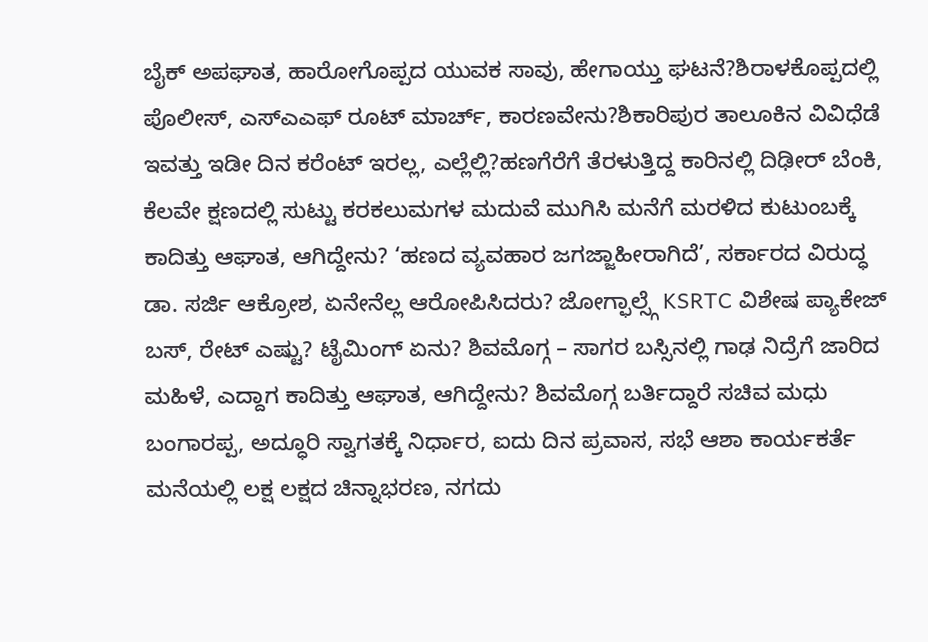ಬೈಕ್ ಅಪಘಾತ, ಹಾರೋಗೊಪ್ಪದ ಯುವಕ ಸಾವು, ಹೇಗಾಯ್ತು ಘಟನೆ?ಶಿರಾಳಕೊಪ್ಪದಲ್ಲಿ ಪೊಲೀಸ್, ಎಸ್ಎಎಫ್ ರೂಟ್ ಮಾರ್ಚ್, ಕಾರಣವೇನು?ಶಿಕಾರಿಪುರ ತಾಲೂಕಿನ ವಿವಿಧೆಡೆ ಇವತ್ತು ಇಡೀ ದಿನ ಕರೆಂಟ್ ಇರಲ್ಲ, ಎಲ್ಲೆಲ್ಲಿ?ಹಣಗೆರೆಗೆ ತೆರಳುತ್ತಿದ್ದ ಕಾರಿನಲ್ಲಿ ದಿಢೀರ್ ಬೆಂಕಿ, ಕೆಲವೇ ಕ್ಷಣದಲ್ಲಿ ಸುಟ್ಟು ಕರಕಲುಮಗಳ ಮದುವೆ ಮುಗಿಸಿ ಮನೆಗೆ ಮರಳಿದ ಕುಟುಂಬಕ್ಕೆ ಕಾದಿತ್ತು ಆಘಾತ, ಆಗಿದ್ದೇನು? ‘ಹಣದ ವ್ಯವಹಾರ ಜಗಜ್ಜಾಹೀರಾಗಿದೆ’, ಸರ್ಕಾರದ ವಿರುದ್ಧ ಡಾ. ಸರ್ಜಿ ಆಕ್ರೋಶ, ಏನೇನೆಲ್ಲ ಆರೋಪಿಸಿದರು? ಜೋಗ್ಫಾಲ್ಸ್ಗೆ KSRTC ವಿಶೇಷ ಪ್ಯಾಕೇಜ್ ಬಸ್, ರೇಟ್ ಎಷ್ಟು? ಟೈಮಿಂಗ್ ಏನು? ಶಿವಮೊಗ್ಗ – ಸಾಗರ ಬಸ್ಸಿನಲ್ಲಿ ಗಾಢ ನಿದ್ರೆಗೆ ಜಾರಿದ ಮಹಿಳೆ, ಎದ್ದಾಗ ಕಾದಿತ್ತು ಆಘಾತ, ಆಗಿದ್ದೇನು? ಶಿವಮೊಗ್ಗ ಬರ್ತಿದ್ದಾರೆ ಸಚಿವ ಮಧು ಬಂಗಾರಪ್ಪ, ಅದ್ಧೂರಿ ಸ್ವಾಗತಕ್ಕೆ ನಿರ್ಧಾರ, ಐದು ದಿನ ಪ್ರವಾಸ, ಸಭೆ ಆಶಾ ಕಾರ್ಯಕರ್ತೆ ಮನೆಯಲ್ಲಿ ಲಕ್ಷ ಲಕ್ಷದ ಚಿನ್ನಾಭರಣ, ನಗದು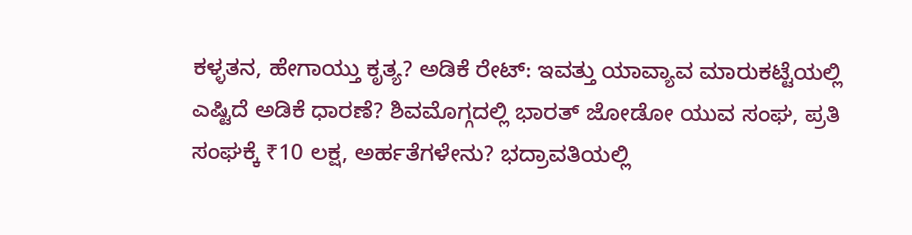ಕಳ್ಳತನ, ಹೇಗಾಯ್ತು ಕೃತ್ಯ? ಅಡಿಕೆ ರೇಟ್: ಇವತ್ತು ಯಾವ್ಯಾವ ಮಾರುಕಟ್ಟೆಯಲ್ಲಿ ಎಷ್ಟಿದೆ ಅಡಿಕೆ ಧಾರಣೆ? ಶಿವಮೊಗ್ಗದಲ್ಲಿ ಭಾರತ್ ಜೋಡೋ ಯುವ ಸಂಘ, ಪ್ರತಿ ಸಂಘಕ್ಕೆ ₹10 ಲಕ್ಷ, ಅರ್ಹತೆಗಳೇನು? ಭದ್ರಾವತಿಯಲ್ಲಿ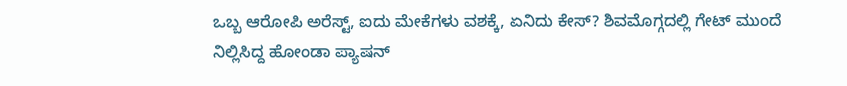ಒಬ್ಬ ಆರೋಪಿ ಅರೆಸ್ಟ್, ಐದು ಮೇಕೆಗಳು ವಶಕ್ಕೆ, ಏನಿದು ಕೇಸ್? ಶಿವಮೊಗ್ಗದಲ್ಲಿ ಗೇಟ್ ಮುಂದೆ ನಿಲ್ಲಿಸಿದ್ದ ಹೋಂಡಾ ಪ್ಯಾಷನ್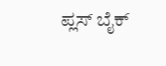ಪ್ಲಸ್ ಬೈಕ್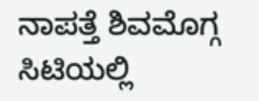ನಾಪತ್ತೆ ಶಿವಮೊಗ್ಗ ಸಿಟಿಯಲ್ಲಿ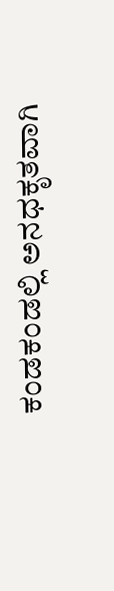ಕಂಡಕಂಡಲ್ಲಿ ಅನಧಕೃತವಾಗಿ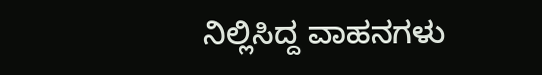ನಿಲ್ಲಿಸಿದ್ದ ವಾಹನಗಳು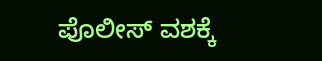ಪೊಲೀಸ್ ವಶಕ್ಕೆ